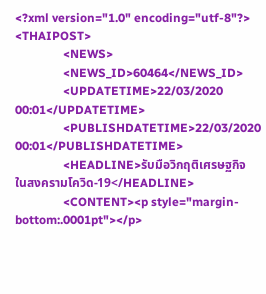<?xml version="1.0" encoding="utf-8"?>
<THAIPOST>
                <NEWS>
                <NEWS_ID>60464</NEWS_ID>
                <UPDATETIME>22/03/2020 00:01</UPDATETIME>
                <PUBLISHDATETIME>22/03/2020 00:01</PUBLISHDATETIME>
                <HEADLINE>รับมือวิกฤติเศรษฐกิจ  ในสงครามโควิด-19</HEADLINE>
                <CONTENT><p style="margin-bottom:.0001pt"></p>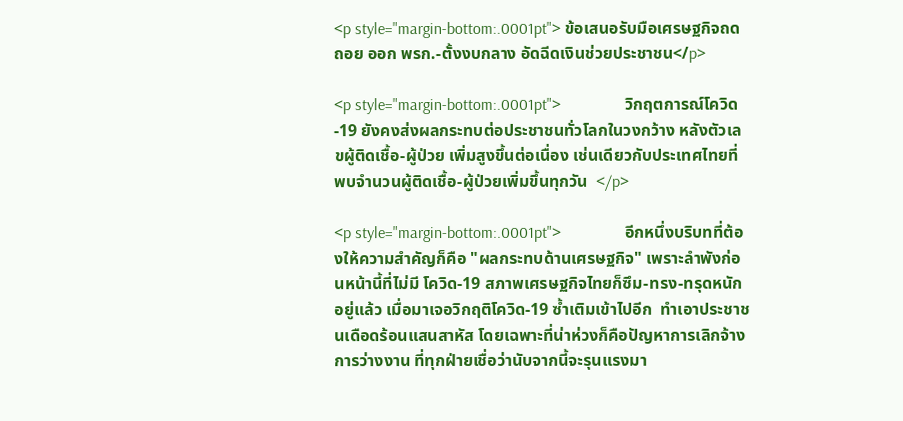<p style="margin-bottom:.0001pt"> ข้อเสนอรับมือเศรษฐกิจถดถอย ออก พรก.-ตั้งงบกลาง อัดฉีดเงินช่วยประชาชน</p>

<p style="margin-bottom:.0001pt">                วิกฤตการณ์โควิด-19 ยังคงส่งผลกระทบต่อประชาชนทั่วโลกในวงกว้าง หลังตัวเลขผู้ติดเชื้อ-ผู้ป่วย เพิ่มสูงขึ้นต่อเนื่อง เช่นเดียวกับประเทศไทยที่พบจำนวนผู้ติดเชื้อ-ผู้ป่วยเพิ่มขึ้นทุกวัน  </p>

<p style="margin-bottom:.0001pt">                อีกหนึ่งบริบทที่ต้องให้ความสำคัญก็คือ "ผลกระทบด้านเศรษฐกิจ" เพราะลำพังก่อนหน้านี้ที่ไม่มี โควิด-19 สภาพเศรษฐกิจไทยก็ซึม-ทรง-ทรุดหนักอยู่แล้ว เมื่อมาเจอวิกฤติโควิด-19 ซ้ำเติมเข้าไปอีก  ทำเอาประชาชนเดือดร้อนแสนสาหัส โดยเฉพาะที่น่าห่วงก็คือปัญหาการเลิกจ้าง การว่างงาน ที่ทุกฝ่ายเชื่อว่านับจากนี้จะรุนแรงมา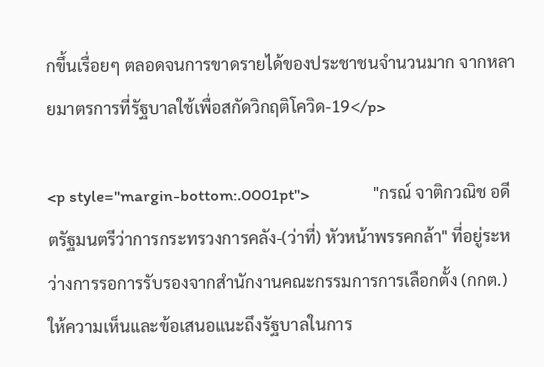กขึ้นเรื่อยๆ ตลอดจนการขาดรายได้ของประชาชนจำนวนมาก จากหลายมาตรการที่รัฐบาลใช้เพื่อสกัดวิกฤติโควิด-19</p>

<p style="margin-bottom:.0001pt">                "กรณ์ จาติกวณิช อดีตรัฐมนตรีว่าการกระทรวงการคลัง-(ว่าที่) หัวหน้าพรรคกล้า" ที่อยู่ระหว่างการรอการรับรองจากสำนักงานคณะกรรมการการเลือกตั้ง (กกต.) ให้ความเห็นและข้อเสนอแนะถึงรัฐบาลในการ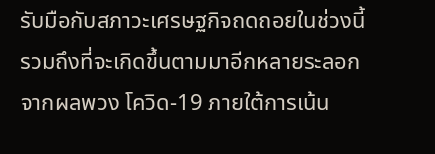รับมือกับสภาวะเศรษฐกิจถดถอยในช่วงนี้ รวมถึงที่จะเกิดขึ้นตามมาอีกหลายระลอกจากผลพวง โควิด-19 ภายใต้การเน้น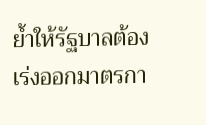ย้ำให้รัฐบาลต้องเร่งออกมาตรกา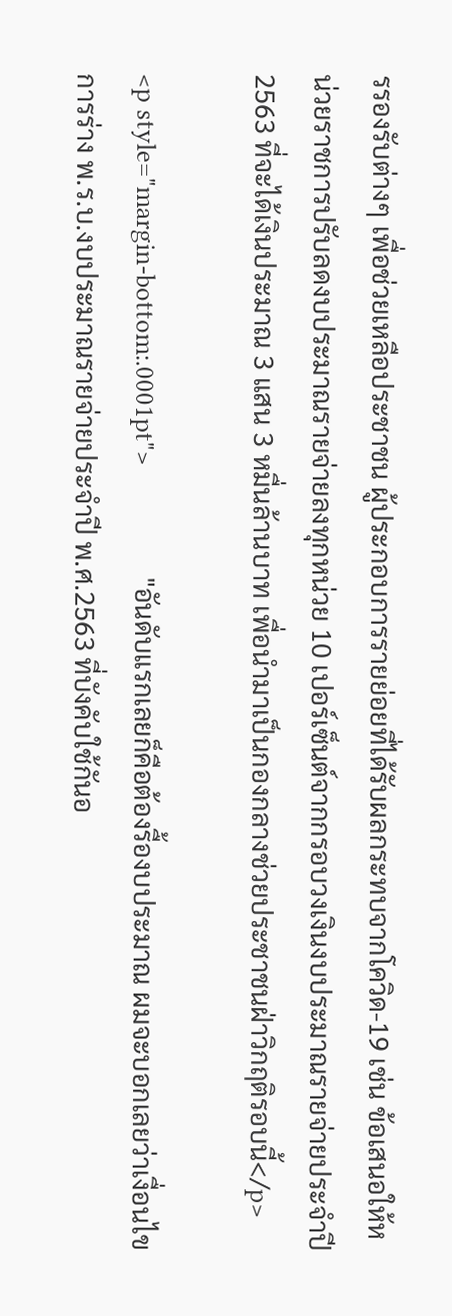รรองรับต่างๆ เพื่อช่วยเหลือประชาชน ผู้ประกอบการรายย่อยที่ได้รับผลกระทบจากโควิด-19 เช่น ข้อเสนอให้หน่วยราชการปรับลดงบประมาณรายจ่ายลงทุกหน่วย 10 เปอร์เซ็นต์จากกรอบวงเงินงบประมาณรายจ่ายประจำปี 2563 ที่จะได้เงินประมาณ 3 แสน 3 หมื่นล้านบาท เพื่อนำมาเป็นกองกลางช่วยประชาชนฝ่าวิกฤติรอบนี้</p>

<p style="margin-bottom:.0001pt">                "อันดับแรกเลยก็คือต้องรื้องบประมาณ ผมจะบอกเลยว่าเงื่อนไขการร่าง พ.ร.บ.งบประมาณรายจ่ายประจำปี พ.ศ.2563 ที่บังคับใช้กันอ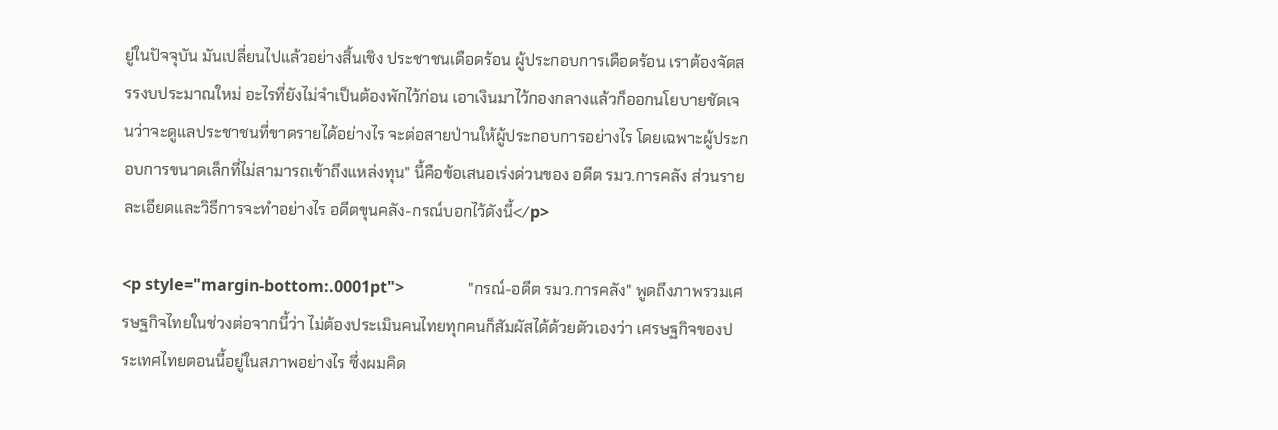ยู่ในปัจจุบัน มันเปลี่ยนไปแล้วอย่างสิ้นเชิง ประชาชนเดือดร้อน ผู้ประกอบการเดือดร้อน เราต้องจัดสรรงบประมาณใหม่ อะไรที่ยังไม่จำเป็นต้องพักไว้ก่อน เอาเงินมาไว้กองกลางแล้วก็ออกนโยบายชัดเจนว่าจะดูแลประชาชนที่ขาดรายได้อย่างไร จะต่อสายป่านให้ผู้ประกอบการอย่างไร โดยเฉพาะผู้ประกอบการขนาดเล็กที่ไม่สามารถเข้าถึงแหล่งทุน" นี้คือข้อเสนอเร่งด่วนของ อดีต รมว.การคลัง ส่วนรายละเอียดและวิธีการจะทำอย่างไร อดีตขุนคลัง-กรณ์บอกไว้ดังนี้</p>

<p style="margin-bottom:.0001pt">                "กรณ์-อดีต รมว.การคลัง" พูดถึงภาพรวมเศรษฐกิจไทยในช่วงต่อจากนี้ว่า ไม่ต้องประเมินคนไทยทุกคนก็สัมผัสได้ด้วยตัวเองว่า เศรษฐกิจของประเทศไทยตอนนี้อยู่ในสภาพอย่างไร ซึ่งผมคิด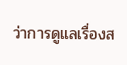ว่าการดูแลเรื่องส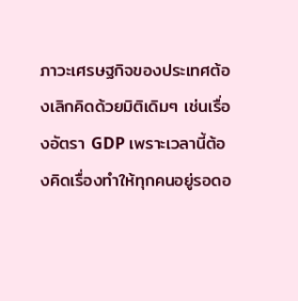ภาวะเศรษฐกิจของประเทศต้องเลิกคิดด้วยมิติเดิมๆ เช่นเรื่องอัตรา GDP เพราะเวลานี้ต้องคิดเรื่องทำให้ทุกคนอยู่รอดอ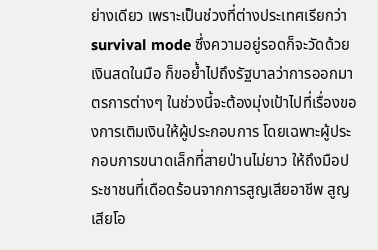ย่างเดียว เพราะเป็นช่วงที่ต่างประเทศเรียกว่า survival mode ซึ่งความอยู่รอดก็จะวัดด้วยเงินสดในมือ ก็ขอย้ำไปถึงรัฐบาลว่าการออกมาตรการต่างๆ ในช่วงนี้จะต้องมุ่งเป้าไปที่เรื่องของการเติมเงินให้ผู้ประกอบการ โดยเฉพาะผู้ประกอบการขนาดเล็กที่สายป่านไม่ยาว ให้ถึงมือประชาชนที่เดือดร้อนจากการสูญเสียอาชีพ สูญเสียโอ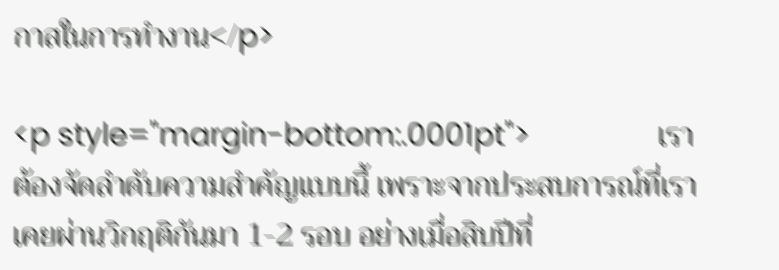กาสในการทำงาน</p>

<p style="margin-bottom:.0001pt">                เราต้องจัดลำดับความสำคัญแบบนี้ เพราะจากประสบการณ์ที่เราเคยผ่านวิกฤติกันมา 1-2 รอบ อย่างเมื่อสิบปีที่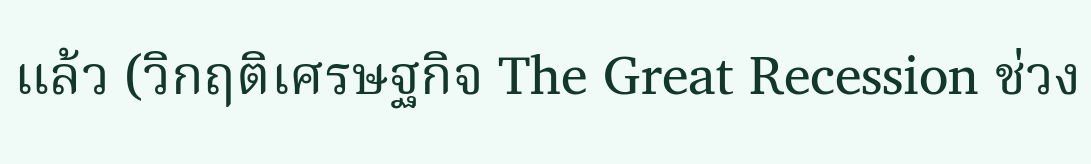แล้ว (วิกฤติเศรษฐกิจ The Great Recession ช่วง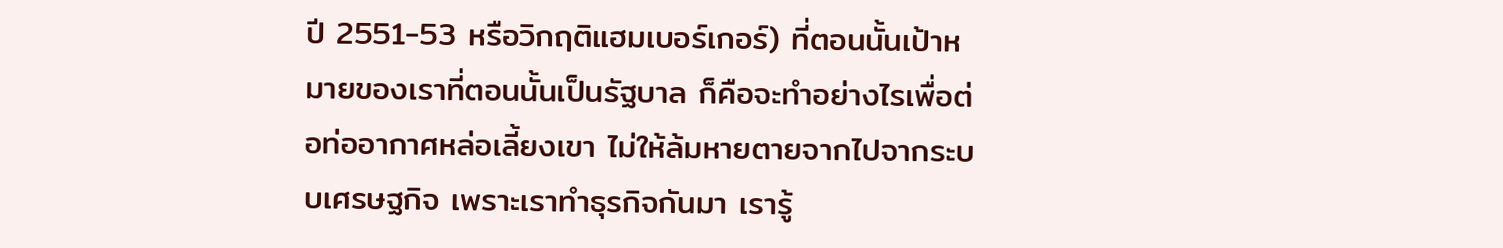ปี 2551-53 หรือวิกฤติแฮมเบอร์เกอร์) ที่ตอนนั้นเป้าหมายของเราที่ตอนนั้นเป็นรัฐบาล ก็คือจะทำอย่างไรเพื่อต่อท่ออากาศหล่อเลี้ยงเขา ไม่ให้ล้มหายตายจากไปจากระบบเศรษฐกิจ เพราะเราทำธุรกิจกันมา เรารู้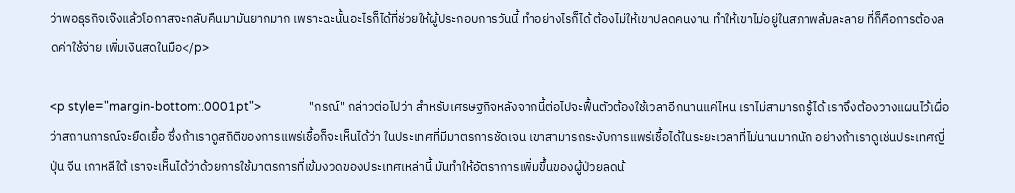ว่าพอธุรกิจเจ๊งแล้วโอกาสจะกลับคืนมามันยากมาก เพราะฉะนั้นอะไรก็ได้ที่ช่วยให้ผู้ประกอบการวันนี้ ทำอย่างไรก็ได้ ต้องไม่ให้เขาปลดคนงาน ทำให้เขาไม่อยู่ในสภาพล้มละลาย ที่ก็คือการต้องลดค่าใช้จ่าย เพิ่มเงินสดในมือ</p>

<p style="margin-bottom:.0001pt">                "กรณ์" กล่าวต่อไปว่า สำหรับเศรษฐกิจหลังจากนี้ต่อไปจะฟื้นตัวต้องใช้เวลาอีกนานแค่ไหน เราไม่สามารถรู้ได้ เราจึงต้องวางแผนไว้เผื่อว่าสถานการณ์จะยืดเยื้อ ซึ่งถ้าเราดูสถิติของการแพร่เชื้อก็จะเห็นได้ว่า ในประเทศที่มีมาตรการชัดเจน เขาสามารถระงับการแพร่เชื้อได้ในระยะเวลาที่ไม่นานมากนัก อย่างถ้าเราดูเช่นประเทศญี่ปุ่น จีน เกาหลีใต้ เราจะเห็นได้ว่าด้วยการใช้มาตรการที่เข้มงวดของประเทศเหล่านี้ มันทำให้อัตราการเพิ่มขึ้นของผู้ป่วยลดน้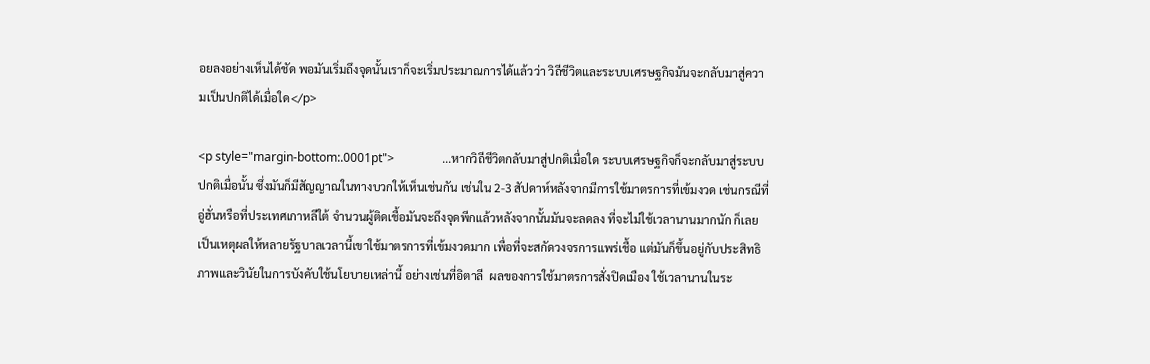อยลงอย่างเห็นได้ชัด พอมันเริ่มถึงจุดนั้นเราก็จะเริ่มประมาณการได้แล้วว่า วิถีชีวิตและระบบเศรษฐกิจมันจะกลับมาสู่ความเป็นปกติได้เมื่อใด</p>

<p style="margin-bottom:.0001pt">                ...หากวิถีชีวิตกลับมาสู่ปกติเมื่อใด ระบบเศรษฐกิจก็จะกลับมาสู่ระบบปกติเมื่อนั้น ซึ่งมันก็มีสัญญาณในทางบวกให้เห็นเช่นกัน เช่นใน 2-3 สัปดาห์หลังจากมีการใช้มาตรการที่เข้มงวด เช่นกรณีที่ อู่ฮั่นหรือที่ประเทศเกาหลีใต้ จำนวนผู้ติดเชื้อมันจะถึงจุดพีกแล้วหลังจากนั้นมันจะลดลง ที่จะไม่ใช้เวลานานมากนัก ก็เลยเป็นเหตุผลให้หลายรัฐบาลเวลานี้เขาใช้มาตรการที่เข้มงวดมาก เพื่อที่จะสกัดวงจรการแพร่เชื้อ แต่มันก็ขึ้นอยู่กับประสิทธิภาพและวินัยในการบังคับใช้นโยบายเหล่านี้ อย่างเช่นที่อิตาลี  ผลของการใช้มาตรการสั่งปิดเมือง ใช้เวลานานในระ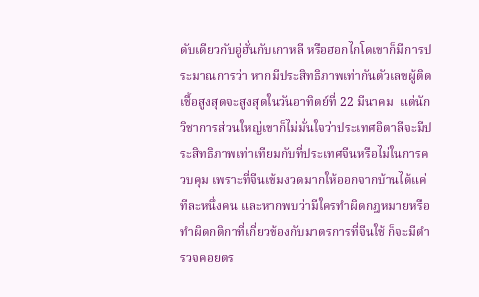ดับเดียวกับอู่ฮั่นกับเกาหลี หรือฮอกไกโดเขาก็มีการประมาณการว่า หากมีประสิทธิภาพเท่ากันตัวเลขผู้ติดเชื้อสูงสุดจะสูงสุดในวันอาทิตย์ที่ 22 มีนาคม  แต่นักวิชาการส่วนใหญ่เขาก็ไม่มั่นใจว่าประเทศอิตาลีจะมีประสิทธิภาพเท่าเทียมกับที่ประเทศจีนหรือไม่ในการควบคุม เพราะที่จีนเข้มงวดมากให้ออกจากบ้านได้แค่ทีละหนึ่งคน และหากพบว่ามีใครทำผิดกฎหมายหรือทำผิดกติกาที่เกี่ยวข้องกับมาตรการที่จีนใช้ ก็จะมีตำรวจคอยตร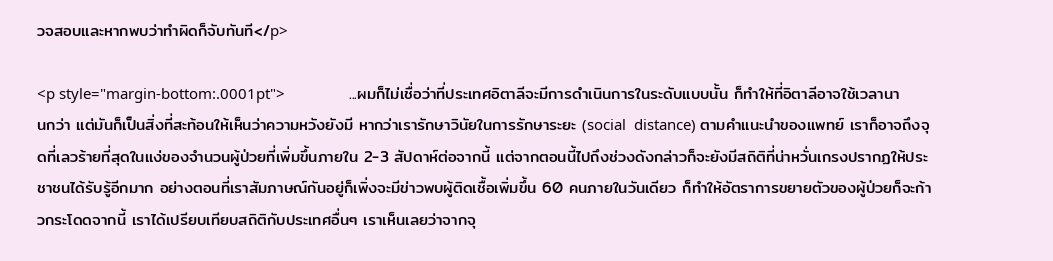วจสอบและหากพบว่าทำผิดก็จับทันที</p>

<p style="margin-bottom:.0001pt">                ...ผมก็ไม่เชื่อว่าที่ประเทศอิตาลีจะมีการดำเนินการในระดับแบบนั้น ก็ทำให้ที่อิตาลีอาจใช้เวลานานกว่า แต่มันก็เป็นสิ่งที่สะท้อนให้เห็นว่าความหวังยังมี หากว่าเรารักษาวินัยในการรักษาระยะ (social  distance) ตามคำแนะนำของแพทย์ เราก็อาจถึงจุดที่เลวร้ายที่สุดในแง่ของจำนวนผู้ป่วยที่เพิ่มขึ้นภายใน 2-3 สัปดาห์ต่อจากนี้ แต่จากตอนนี้ไปถึงช่วงดังกล่าวก็จะยังมีสถิติที่น่าหวั่นเกรงปรากฏให้ประชาชนได้รับรู้อีกมาก อย่างตอนที่เราสัมภาษณ์กันอยู่ก็เพิ่งจะมีข่าวพบผู้ติดเชื้อเพิ่มขึ้น 60 คนภายในวันเดียว ก็ทำให้อัตราการขยายตัวของผู้ป่วยก็จะก้าวกระโดดจากนี้ เราได้เปรียบเทียบสถิติกับประเทศอื่นๆ เราเห็นเลยว่าจากจุ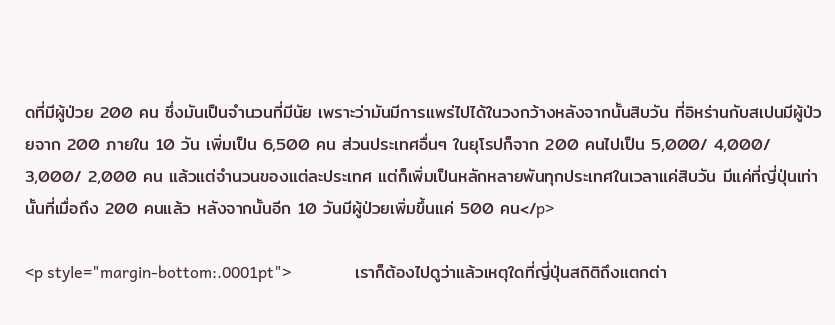ดที่มีผู้ป่วย 200 คน ซึ่งมันเป็นจำนวนที่มีนัย เพราะว่ามันมีการแพร่ไปได้ในวงกว้างหลังจากนั้นสิบวัน ที่อิหร่านกับสเปนมีผู้ป่วยจาก 200 ภายใน 10 วัน เพิ่มเป็น 6,500 คน ส่วนประเทศอื่นๆ ในยุโรปก็จาก 200 คนไปเป็น 5,000/ 4,000/ 3,000/ 2,000 คน แล้วแต่จำนวนของแต่ละประเทศ แต่ก็เพิ่มเป็นหลักหลายพันทุกประเทศในเวลาแค่สิบวัน มีแค่ที่ญี่ปุ่นเท่านั้นที่เมื่อถึง 200 คนแล้ว หลังจากนั้นอีก 10 วันมีผู้ป่วยเพิ่มขึ้นแค่ 500 คน</p>

<p style="margin-bottom:.0001pt">                เราก็ต้องไปดูว่าแล้วเหตุใดที่ญี่ปุ่นสถิติถึงแตกต่า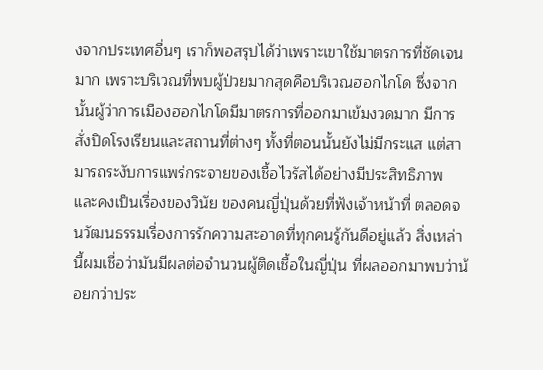งจากประเทศอื่นๆ เราก็พอสรุปได้ว่าเพราะเขาใช้มาตรการที่ชัดเจนมาก เพราะบริเวณที่พบผู้ป่วยมากสุดคือบริเวณฮอกไกโด ซึ่งจากนั้นผู้ว่าการเมืองฮอกไกโดมีมาตรการที่ออกมาเข้มงวดมาก มีการสั่งปิดโรงเรียนและสถานที่ต่างๆ ทั้งที่ตอนนั้นยังไม่มีกระแส แต่สามารถระงับการแพร่กระจายของเชื้อไวรัสได้อย่างมีประสิทธิภาพ และคงเป็นเรื่องของวินัย ของคนญี่ปุ่นด้วยที่ฟังเจ้าหน้าที่ ตลอดจนวัฒนธรรมเรื่องการรักความสะอาดที่ทุกคนรู้กันดีอยู่แล้ว สิ่งเหล่านี้ผมเชื่อว่ามันมีผลต่อจำนวนผู้ติดเชื้อในญี่ปุ่น ที่ผลออกมาพบว่าน้อยกว่าประ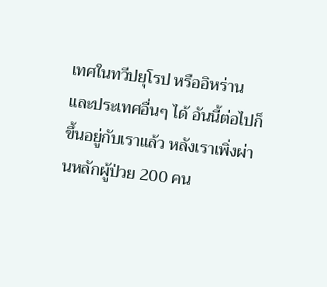เทศในทวีปยุโรป หรืออิหร่านและประเทศอื่นๆ ได้ อันนี้ต่อไปก็ขึ้นอยู่กับเราแล้ว หลังเราเพิ่งผ่านหลักผู้ป่วย 200 คน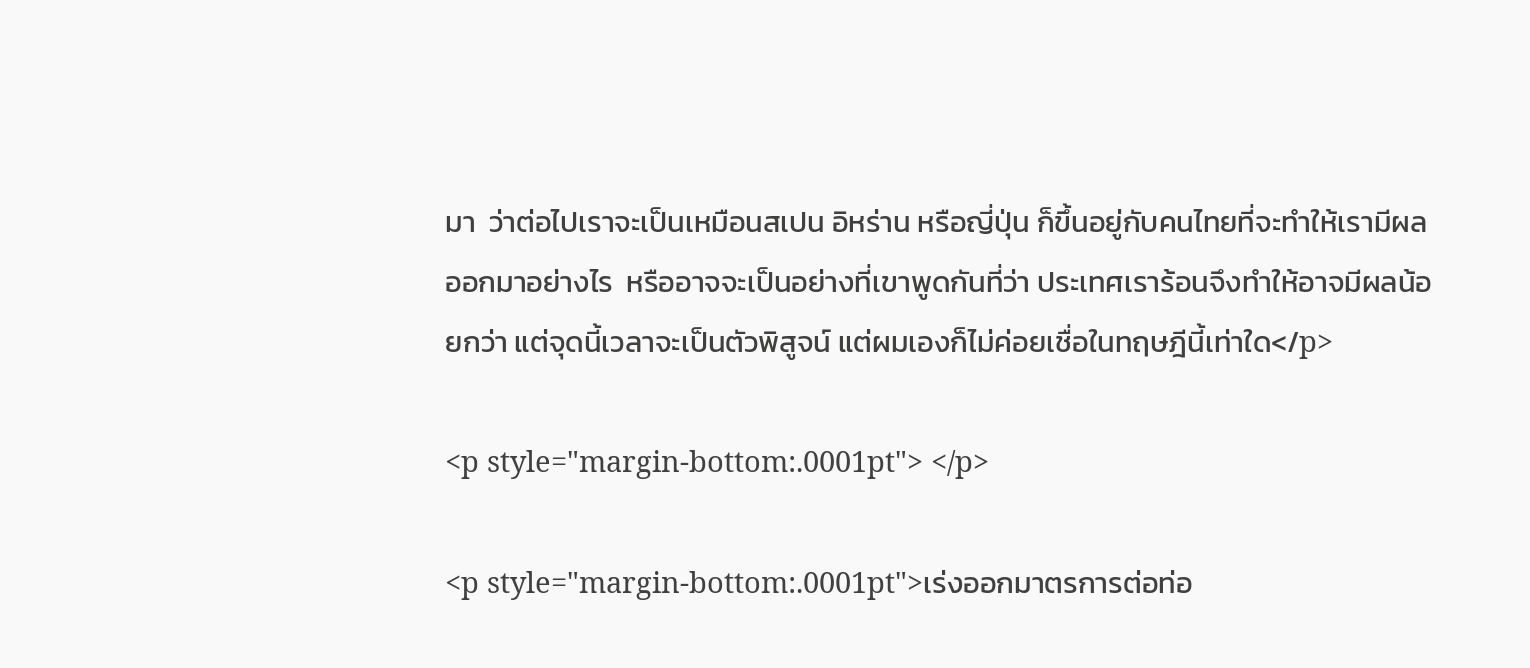มา  ว่าต่อไปเราจะเป็นเหมือนสเปน อิหร่าน หรือญี่ปุ่น ก็ขึ้นอยู่กับคนไทยที่จะทำให้เรามีผลออกมาอย่างไร  หรืออาจจะเป็นอย่างที่เขาพูดกันที่ว่า ประเทศเราร้อนจึงทำให้อาจมีผลน้อยกว่า แต่จุดนี้เวลาจะเป็นตัวพิสูจน์ แต่ผมเองก็ไม่ค่อยเชื่อในทฤษฎีนี้เท่าใด</p>

<p style="margin-bottom:.0001pt"> </p>

<p style="margin-bottom:.0001pt">เร่งออกมาตรการต่อท่อ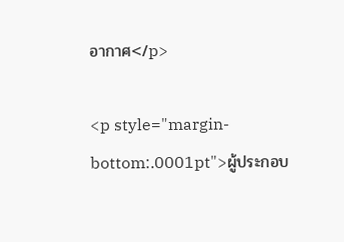อากาศ</p>

<p style="margin-bottom:.0001pt">ผู้ประกอบ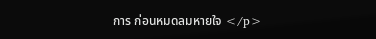การ ก่อนหมดลมหายใจ </p>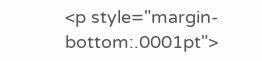<p style="margin-bottom:.0001pt">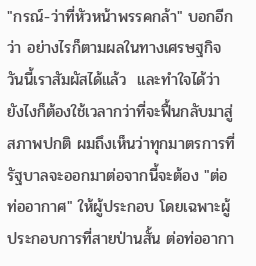"กรณ์-ว่าที่หัวหน้าพรรคกล้า" บอกอีกว่า อย่างไรก็ตามผลในทางเศรษฐกิจวันนี้เราสัมผัสได้แล้ว  และทำใจได้ว่ายังไงก็ต้องใช้เวลากว่าที่จะฟื้นกลับมาสู่สภาพปกติ ผมถึงเห็นว่าทุกมาตรการที่รัฐบาลจะออกมาต่อจากนี้จะต้อง "ต่อท่ออากาศ" ให้ผู้ประกอบ โดยเฉพาะผู้ประกอบการที่สายป่านสั้น ต่อท่ออากา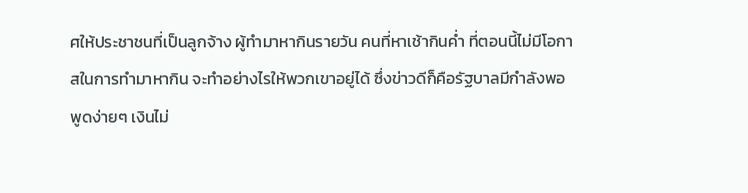ศให้ประชาชนที่เป็นลูกจ้าง ผู้ทำมาหากินรายวัน คนที่หาเช้ากินค่ำ ที่ตอนนี้ไม่มีโอกาสในการทำมาหากิน จะทำอย่างไรให้พวกเขาอยู่ได้ ซึ่งข่าวดีก็คือรัฐบาลมีกำลังพอ พูดง่ายๆ เงินไม่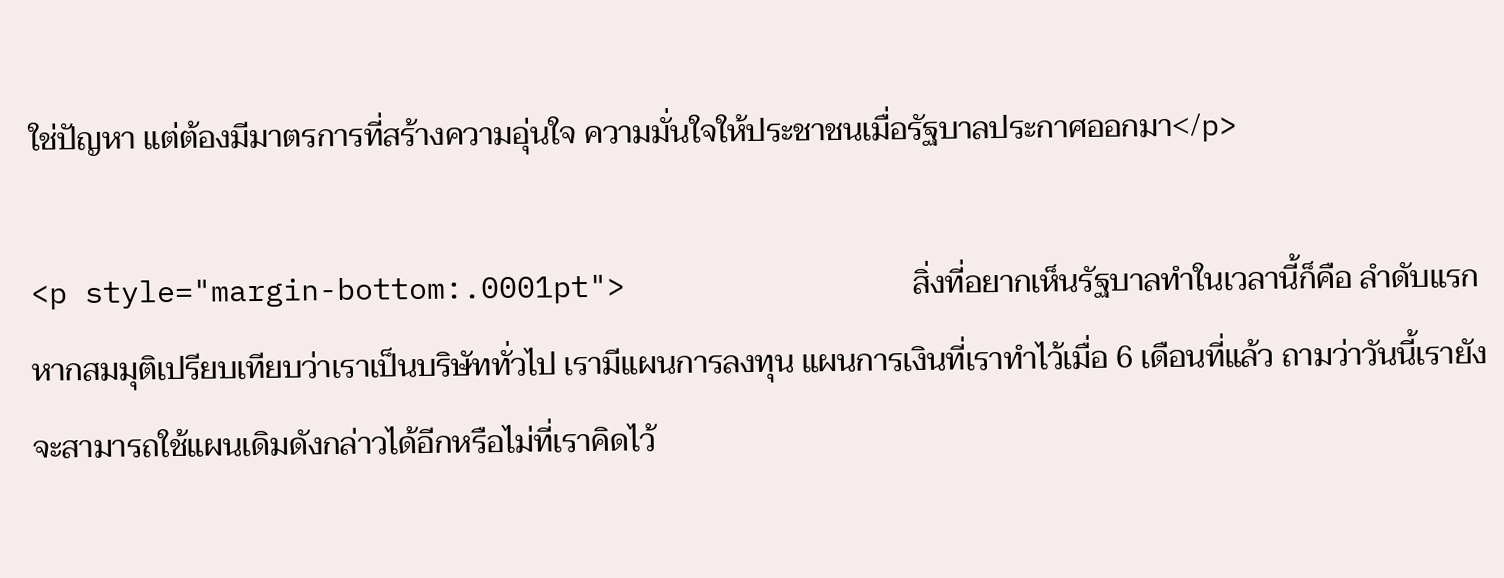ใช่ปัญหา แต่ต้องมีมาตรการที่สร้างความอุ่นใจ ความมั่นใจให้ประชาชนเมื่อรัฐบาลประกาศออกมา</p>

<p style="margin-bottom:.0001pt">                สิ่งที่อยากเห็นรัฐบาลทำในเวลานี้ก็คือ ลำดับแรกหากสมมุติเปรียบเทียบว่าเราเป็นบริษัททั่วไป เรามีแผนการลงทุน แผนการเงินที่เราทำไว้เมื่อ 6 เดือนที่แล้ว ถามว่าวันนี้เรายังจะสามารถใช้แผนเดิมดังกล่าวได้อีกหรือไม่ที่เราคิดไว้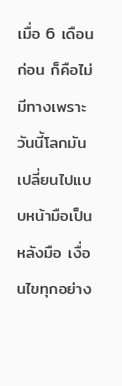เมื่อ 6 เดือนก่อน ก็คือไม่มีทางเพราะวันนี้โลกมันเปลี่ยนไปแบบหน้ามือเป็นหลังมือ เงื่อนไขทุกอย่าง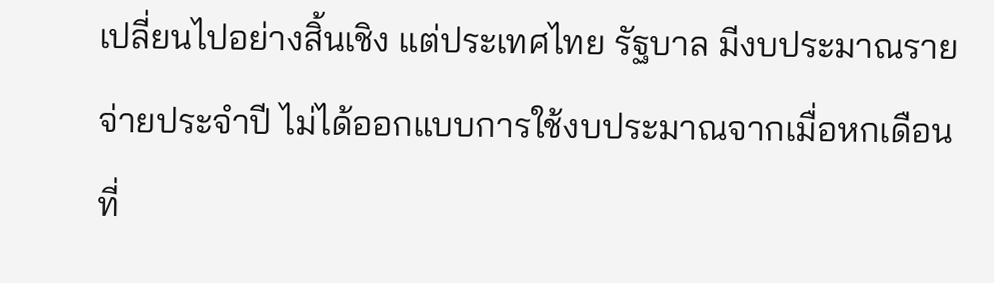เปลี่ยนไปอย่างสิ้นเชิง แต่ประเทศไทย รัฐบาล มีงบประมาณรายจ่ายประจำปี ไม่ได้ออกแบบการใช้งบประมาณจากเมื่อหกเดือนที่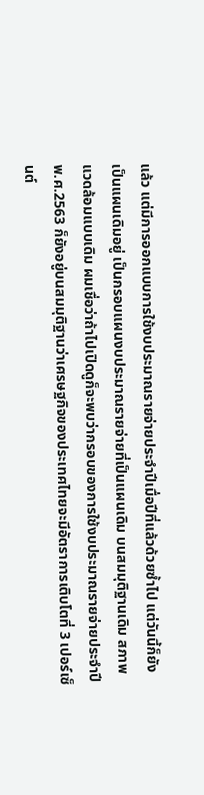แล้ว แต่มีการออกแบบการใช้งบประมาณรายจ่ายประจำปีเมื่อปีที่แล้วด้วยซ้ำไป แต่วันนี้ก็ยังเป็นแผนเดิมอยู่ เป็นกรอบแผนงบประมาณรายจ่ายที่เป็นแผนเดิม บนสมมุติฐานเดิม สภาพแวดล้อมแบบเดิม ผมเชื่อว่าถ้าไปเปิดดูก็จะพบว่ากรอบของการใช้งบประมาณรายจ่ายประจำปี พ.ศ.2563 ก็ยังอยู่บนสมมุติฐานว่าเศรษฐกิจของประเทศไทยจะมีอัตราการเติบโตที่ 3 เปอร์เซ็นต์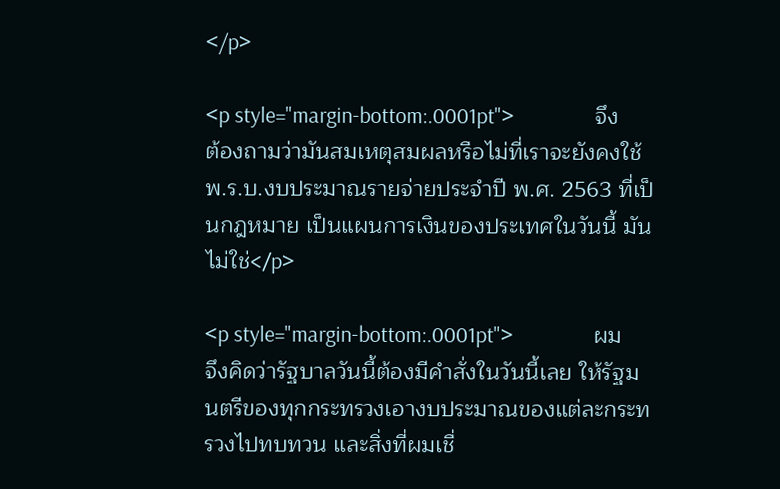</p>

<p style="margin-bottom:.0001pt">                จึงต้องถามว่ามันสมเหตุสมผลหรือไม่ที่เราจะยังคงใช้ พ.ร.บ.งบประมาณรายจ่ายประจำปี พ.ศ. 2563 ที่เป็นกฎหมาย เป็นแผนการเงินของประเทศในวันนี้ มันไม่ใช่</p>

<p style="margin-bottom:.0001pt">                ผมจึงคิดว่ารัฐบาลวันนี้ต้องมีคำสั่งในวันนี้เลย ให้รัฐมนตรีของทุกกระทรวงเอางบประมาณของแต่ละกระทรวงไปทบทวน และสิ่งที่ผมเชื่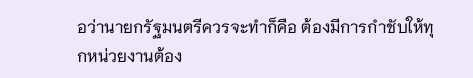อว่านายกรัฐมนตรีควรจะทำก็คือ ต้องมีการกำชับให้ทุกหน่วยงานต้อง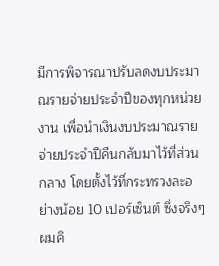มีการพิจารณาปรับลดงบประมาณรายจ่ายประจำปีของทุกหน่วยงาน เพื่อนำเงินงบประมาณรายจ่ายประจำปีคืนกลับมาไว้ที่ส่วนกลาง โดยตั้งไว้ที่กระทรวงละอย่างน้อย 10 เปอร์เซ็นต์ ซึ่งจริงๆ ผมคิ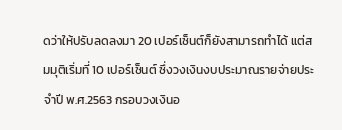ดว่าให้ปรับลดลงมา 20 เปอร์เซ็นต์ก็ยังสามารถทำได้ แต่สมมุติเริ่มที่ 10 เปอร์เซ็นต์ ซึ่งวงเงินงบประมาณรายจ่ายประจำปี พ.ศ.2563 กรอบวงเงินอ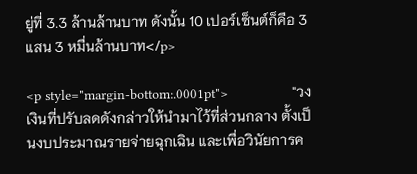ยู่ที่ 3.3 ล้านล้านบาท ดังนั้น 10 เปอร์เซ็นต์ก็คือ 3 แสน 3 หมื่นล้านบาท</p>

<p style="margin-bottom:.0001pt">                "วงเงินที่ปรับลดดังกล่าวให้นำมาไว้ที่ส่วนกลาง ตั้งเป็นงบประมาณรายจ่ายฉุกเฉิน และเพื่อวินัยการค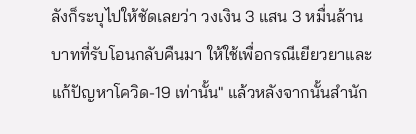ลังก็ระบุไปให้ชัดเลยว่า วงเงิน 3 แสน 3 หมื่นล้านบาทที่รับโอนกลับคืนมา ให้ใช้เพื่อกรณีเยียวยาและแก้ปัญหาโควิด-19 เท่านั้น" แล้วหลังจากนั้นสำนัก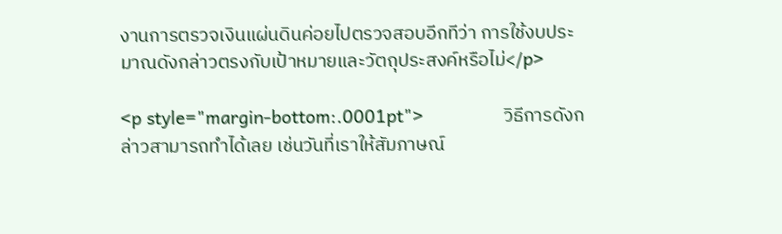งานการตรวจเงินแผ่นดินค่อยไปตรวจสอบอีกทีว่า การใช้งบประมาณดังกล่าวตรงกับเป้าหมายและวัตถุประสงค์หรือไม่</p>

<p style="margin-bottom:.0001pt">                วิธีการดังกล่าวสามารถทำได้เลย เช่นวันที่เราให้สัมภาษณ์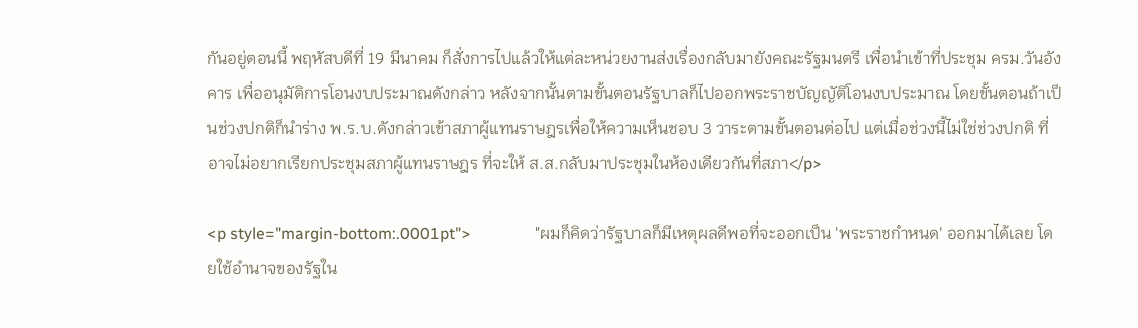กันอยู่ตอนนี้ พฤหัสบดีที่ 19 มีนาคม ก็สั่งการไปแล้วให้แต่ละหน่วยงานส่งเรื่องกลับมายังคณะรัฐมนตรี เพื่อนำเข้าที่ประชุม ครม.วันอังคาร เพื่ออนุมัติการโอนงบประมาณดังกล่าว หลังจากนั้นตามขั้นตอนรัฐบาลก็ไปออกพระราชบัญญัติโอนงบประมาณ โดยขั้นตอนถ้าเป็นช่วงปกติก็นำร่าง พ.ร.บ.ดังกล่าวเข้าสภาผู้แทนราษฎรเพื่อให้ความเห็นชอบ 3 วาระตามขั้นตอนต่อไป แต่เมื่อช่วงนี้ไม่ใช่ช่วงปกติ ที่อาจไม่อยากเรียกประชุมสภาผู้แทนราษฎร ที่จะให้ ส.ส.กลับมาประชุมในห้องเดียวกันที่สภา</p>

<p style="margin-bottom:.0001pt">                "ผมก็คิดว่ารัฐบาลก็มีเหตุผลดีพอที่จะออกเป็น 'พระราชกำหนด' ออกมาได้เลย โดยใช้อำนาจของรัฐใน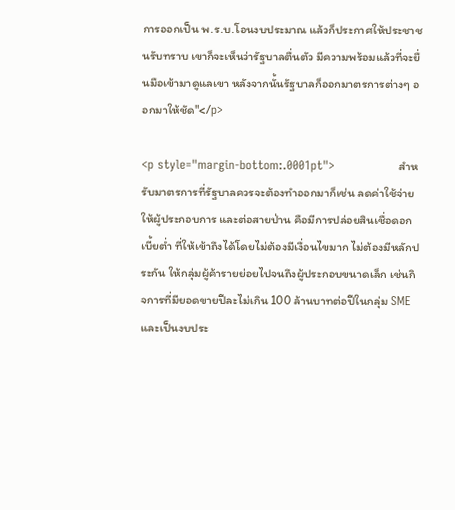การออกเป็น พ.ร.บ.โอนงบประมาณ แล้วก็ประกาศให้ประชาชนรับทราบ เขาก็จะเห็นว่ารัฐบาลตื่นตัว มีความพร้อมแล้วที่จะยื่นมือเข้ามาดูแลเขา หลังจากนั้นรัฐบาลก็ออกมาตรการต่างๆ ออกมาให้ชัด"</p>

<p style="margin-bottom:.0001pt">                สำหรับมาตรการที่รัฐบาลควรจะต้องทำออกมาก็เช่น ลดค่าใช้จ่ายให้ผู้ประกอบการ และต่อสายป่าน คือมีการปล่อยสินเชื่อดอกเบี้ยต่ำ ที่ให้เข้าถึงได้โดยไม่ต้องมีเงื่อนไขมาก ไม่ต้องมีหลักประกัน ให้กลุ่มผู้ค้ารายย่อยไปจนถึงผู้ประกอบขนาดเล็ก เช่นกิจการที่มียอดขายปีละไม่เกิน 100 ล้านบาทต่อปีในกลุ่ม SME และเป็นงบประ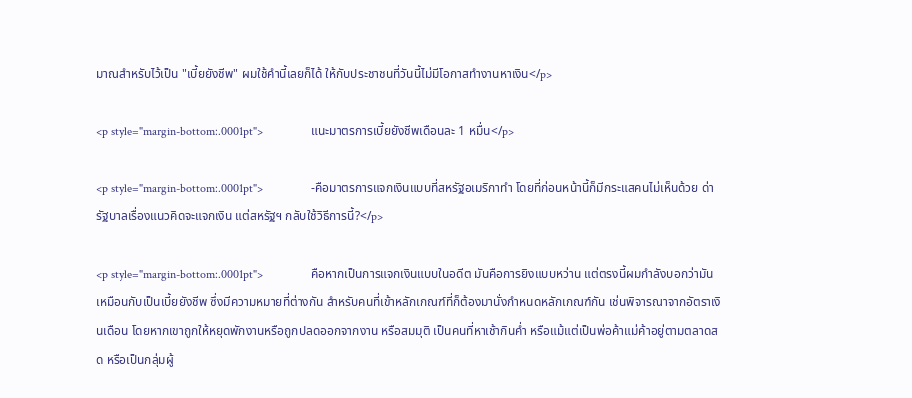มาณสำหรับไว้เป็น "เบี้ยยังชีพ" ผมใช้คำนี้เลยก็ได้ ให้กับประชาชนที่วันนี้ไม่มีโอกาสทำงานหาเงิน</p>

<p style="margin-bottom:.0001pt">                แนะมาตรการเบี้ยยังชีพเดือนละ 1 หมื่น</p>

<p style="margin-bottom:.0001pt">                -คือมาตรการแจกเงินแบบที่สหรัฐอเมริกาทำ โดยที่ก่อนหน้านี้ก็มีกระแสคนไม่เห็นด้วย ด่ารัฐบาลเรื่องแนวคิดจะแจกเงิน แต่สหรัฐฯ กลับใช้วิธีการนี้?</p>

<p style="margin-bottom:.0001pt">                คือหากเป็นการแจกเงินแบบในอดีต มันคือการยิงแบบหว่าน แต่ตรงนี้ผมกำลังบอกว่ามันเหมือนกับเป็นเบี้ยยังชีพ ซึ่งมีความหมายที่ต่างกัน สำหรับคนที่เข้าหลักเกณฑ์ที่ก็ต้องมานั่งกำหนดหลักเกณฑ์กัน เช่นพิจารณาจากอัตราเงินเดือน โดยหากเขาถูกให้หยุดพักงานหรือถูกปลดออกจากงาน หรือสมมุติ เป็นคนที่หาเช้ากินค่ำ หรือแม้แต่เป็นพ่อค้าแม่ค้าอยู่ตามตลาดสด หรือเป็นกลุ่มผู้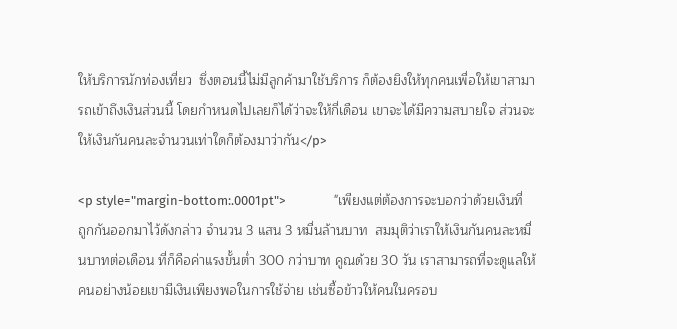ให้บริการนักท่องเที่ยว  ซึ่งตอนนี้ไม่มีลูกค้ามาใช้บริการ ก็ต้องยิงให้ทุกคนเพื่อให้เขาสามารถเข้าถึงเงินส่วนนี้ โดยกำหนดไปเลยก็ได้ว่าจะให้กี่เดือน เขาจะได้มีความสบายใจ ส่วนจะให้เงินกันคนละจำนวนเท่าใดก็ต้องมาว่ากัน</p>

<p style="margin-bottom:.0001pt">                "เพียงแต่ต้องการจะบอกว่าด้วยเงินที่ถูกกันออกมาไว้ดังกล่าว จำนวน 3 แสน 3 หมื่นล้านบาท  สมมุติว่าเราให้เงินกันคนละหมื่นบาทต่อเดือน ที่ก็คือค่าแรงขั้นต่ำ 300 กว่าบาท คูณด้วย 30 วัน เราสามารถที่จะดูแลให้คนอย่างน้อยเขามีเงินเพียงพอในการใช้จ่าย เช่นซื้อข้าวให้คนในครอบ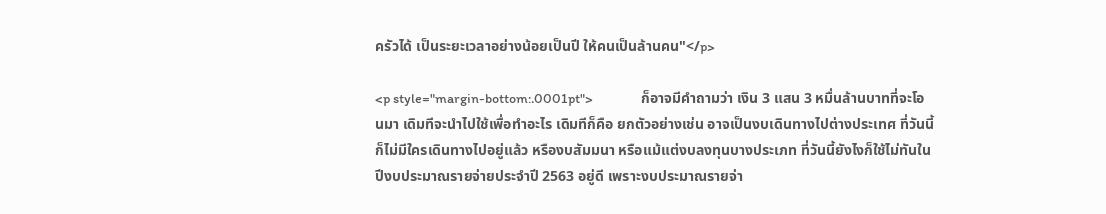ครัวได้ เป็นระยะเวลาอย่างน้อยเป็นปี ให้คนเป็นล้านคน"</p>

<p style="margin-bottom:.0001pt">                ก็อาจมีคำถามว่า เงิน 3 แสน 3 หมื่นล้านบาทที่จะโอนมา เดิมทีจะนำไปใช้เพื่อทำอะไร เดิมทีก็คือ ยกตัวอย่างเช่น อาจเป็นงบเดินทางไปต่างประเทศ ที่วันนี้ก็ไม่มีใครเดินทางไปอยู่แล้ว หรืองบสัมมนา หรือแม้แต่งบลงทุนบางประเภท ที่วันนี้ยังไงก็ใช้ไม่ทันในปีงบประมาณรายจ่ายประจำปี 2563 อยู่ดี เพราะงบประมาณรายจ่า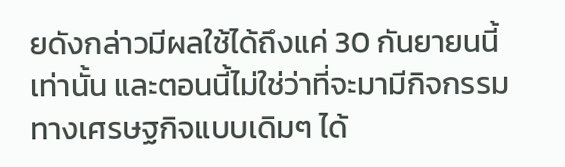ยดังกล่าวมีผลใช้ได้ถึงแค่ 30 กันยายนนี้เท่านั้น และตอนนี้ไม่ใช่ว่าที่จะมามีกิจกรรมทางเศรษฐกิจแบบเดิมๆ ได้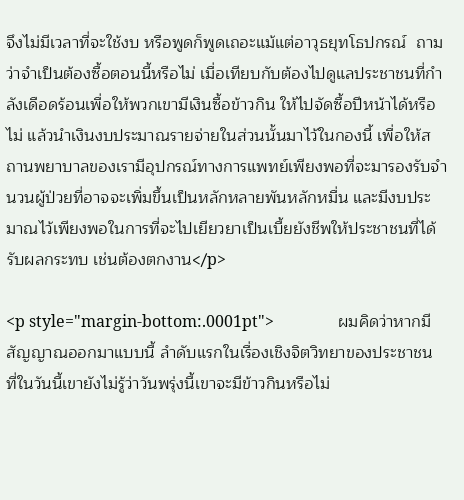จึงไม่มีเวลาที่จะใช้งบ หรือพูดก็พูดเถอะแม้แต่อาวุธยุทโธปกรณ์  ถามว่าจำเป็นต้องซื้อตอนนี้หรือไม่ เมื่อเทียบกับต้องไปดูแลประชาชนที่กำลังเดือดร้อนเพื่อให้พวกเขามีเงินซื้อข้าวกิน ให้ไปจัดซื้อปีหน้าได้หรือไม่ แล้วนำเงินงบประมาณรายจ่ายในส่วนนั้นมาไว้ในกองนี้ เพื่อให้สถานพยาบาลของเรามีอุปกรณ์ทางการแพทย์เพียงพอที่จะมารองรับจำนวนผู้ป่วยที่อาจจะเพิ่มขึ้นเป็นหลักหลายพันหลักหมื่น และมีงบประมาณไว้เพียงพอในการที่จะไปเยียวยาเป็นเบี้ยยังชีพให้ประชาชนที่ได้รับผลกระทบ เช่นต้องตกงาน</p>

<p style="margin-bottom:.0001pt">                ผมคิดว่าหากมีสัญญาณออกมาแบบนี้ ลำดับแรกในเรื่องเชิงจิตวิทยาของประชาชน ที่ในวันนี้เขายังไม่รู้ว่าวันพรุ่งนี้เขาจะมีข้าวกินหรือไม่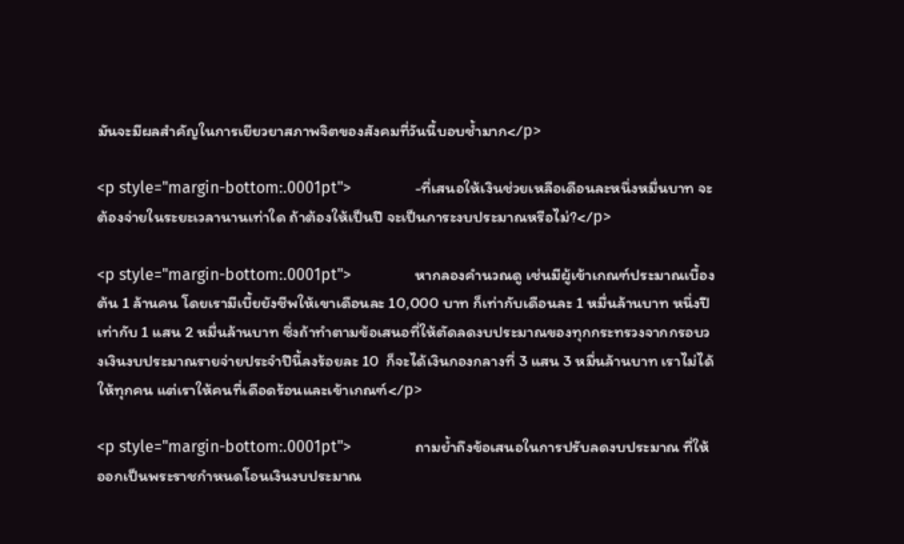มันจะมีผลสำคัญในการเยียวยาสภาพจิตของสังคมที่วันนี้บอบช้ำมาก</p>

<p style="margin-bottom:.0001pt">                -ที่เสนอให้เงินช่วยเหลือเดือนละหนึ่งหมื่นบาท จะต้องจ่ายในระยะเวลานานเท่าใด ถ้าต้องให้เป็นปี จะเป็นภาระงบประมาณหรือไม่?</p>

<p style="margin-bottom:.0001pt">                หากลองคำนวณดู เช่นมีผู้เข้าเกณฑ์ประมาณเบื้องต้น 1 ล้านคน โดยเรามีเบี้ยยังชีพให้เขาเดือนละ 10,000 บาท ก็เท่ากับเดือนละ 1 หมื่นล้านบาท หนึ่งปีเท่ากับ 1 แสน 2 หมื่นล้านบาท ซึ่งถ้าทำตามข้อเสนอที่ให้ตัดลดงบประมาณของทุกกระทรวงจากกรอบวงเงินงบประมาณรายจ่ายประจำปีนี้ลงร้อยละ 10  ก็จะได้เงินกองกลางที่ 3 แสน 3 หมื่นล้านบาท เราไม่ได้ให้ทุกคน แต่เราให้คนที่เดือดร้อนและเข้าเกณฑ์</p>

<p style="margin-bottom:.0001pt">                ถามย้ำถึงข้อเสนอในการปรับลดงบประมาณ ที่ให้ออกเป็นพระราชกำหนดโอนเงินงบประมาณ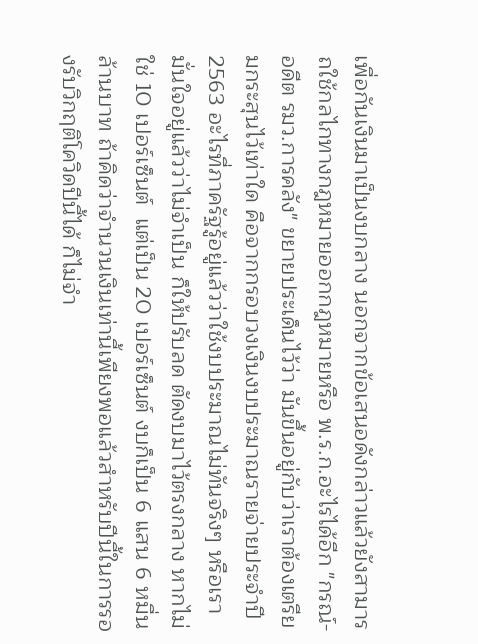เพื่อกันเงินมาเป็นงบกลาง นอกจากข้อเสนอดังกล่าวแล้วยังสามารถใช้กลไกทางกฎหมายออกกฎหมายหรือ พ.ร.ก.อะไรได้อีก "กรณ์-อดีต รมว.การคลัง" ขยายประเด็นไว้ว่า มันขึ้นอยู่กับว่าเราต้องเตรียมกระสุนไว้เท่าใด คือจากกรอบวงเงินงบประมาณรายจ่ายประจำปี 2563 อะไรที่ภาครัฐรู้อยู่แล้วว่าใช้งบประมาณไม่ทันจริงๆ หรือเรามั่นใจอยู่แล้วว่าไม่จำเป็น ก็ให้ปรับลด ตัดงบมาไว้ตรงกลาง หากไม่ใช่ 10 เปอร์เซ็นต์  แต่เป็น 20 เปอร์เซ็นต์ งบก็เป็น 6 แสน 6 หมื่นล้านบาท ถ้าคิดว่าจำนวนเงินเท่านี้เพียงพอแล้วสำหรับปีนี้ในการรองรับวิกฤติโควิดปีนี้ได้ ก็ไม่จำ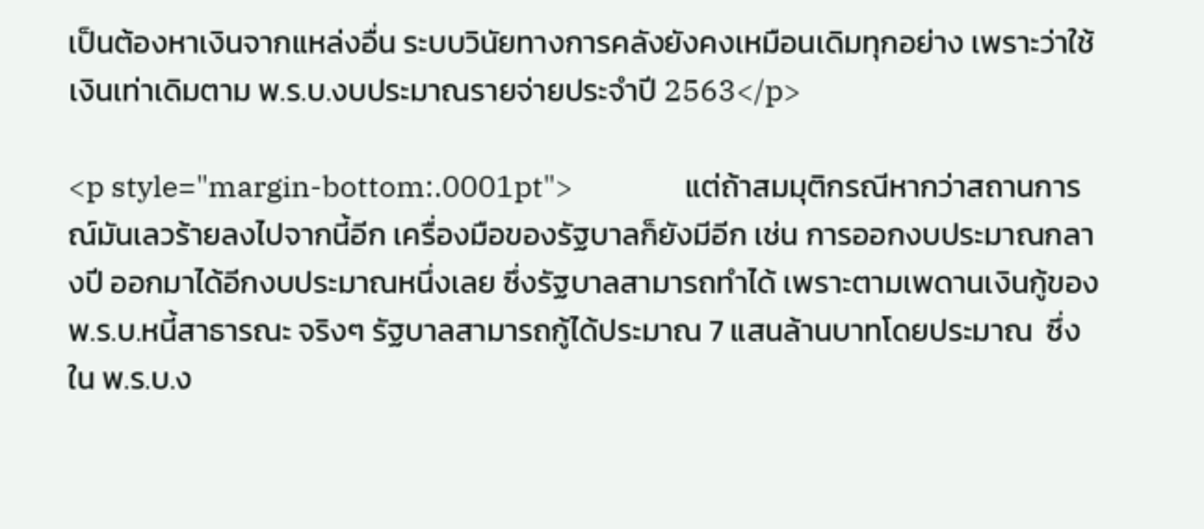เป็นต้องหาเงินจากแหล่งอื่น ระบบวินัยทางการคลังยังคงเหมือนเดิมทุกอย่าง เพราะว่าใช้เงินเท่าเดิมตาม พ.ร.บ.งบประมาณรายจ่ายประจำปี 2563</p>

<p style="margin-bottom:.0001pt">                แต่ถ้าสมมุติกรณีหากว่าสถานการณ์มันเลวร้ายลงไปจากนี้อีก เครื่องมือของรัฐบาลก็ยังมีอีก เช่น การออกงบประมาณกลางปี ออกมาได้อีกงบประมาณหนึ่งเลย ซึ่งรัฐบาลสามารถทำได้ เพราะตามเพดานเงินกู้ของ พ.ร.บ.หนี้สาธารณะ จริงๆ รัฐบาลสามารถกู้ได้ประมาณ 7 แสนล้านบาทโดยประมาณ  ซึ่งใน พ.ร.บ.ง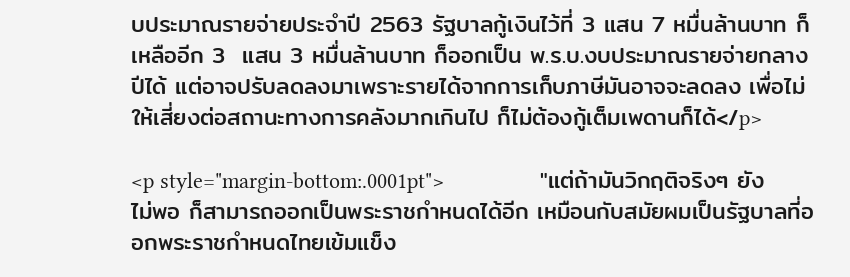บประมาณรายจ่ายประจำปี 2563 รัฐบาลกู้เงินไว้ที่ 3 แสน 7 หมื่นล้านบาท ก็เหลืออีก 3  แสน 3 หมื่นล้านบาท ก็ออกเป็น พ.ร.บ.งบประมาณรายจ่ายกลางปีได้ แต่อาจปรับลดลงมาเพราะรายได้จากการเก็บภาษีมันอาจจะลดลง เพื่อไม่ให้เสี่ยงต่อสถานะทางการคลังมากเกินไป ก็ไม่ต้องกู้เต็มเพดานก็ได้</p>

<p style="margin-bottom:.0001pt">                "แต่ถ้ามันวิกฤติจริงๆ ยังไม่พอ ก็สามารถออกเป็นพระราชกำหนดได้อีก เหมือนกับสมัยผมเป็นรัฐบาลที่ออกพระราชกำหนดไทยเข้มแข็ง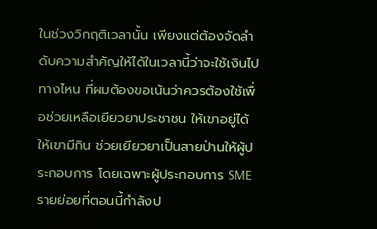ในช่วงวิกฤติเวลานั้น เพียงแต่ต้องจัดลำดับความสำคัญให้ได้ในเวลานี้ว่าจะใช้เงินไปทางไหน ที่ผมต้องขอเน้นว่าควรต้องใช้เพื่อช่วยเหลือเยียวยาประชาชน ให้เขาอยู่ได้ให้เขามีกิน ช่วยเยียวยาเป็นสายป่านให้ผู้ประกอบการ โดยเฉพาะผู้ประกอบการ SME รายย่อยที่ตอนนี้กำลังป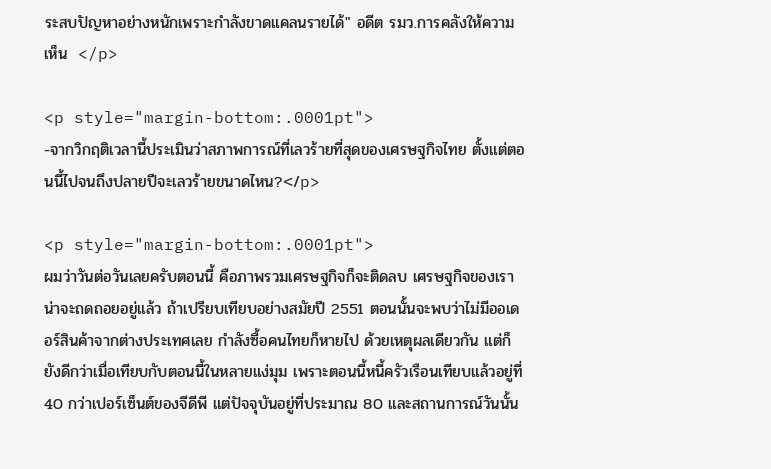ระสบปัญหาอย่างหนักเพราะกำลังขาดแคลนรายได้" อดีต รมว.การคลังให้ความเห็น  </p>

<p style="margin-bottom:.0001pt">                -จากวิกฤติเวลานี้ประเมินว่าสภาพการณ์ที่เลวร้ายที่สุดของเศรษฐกิจไทย ตั้งแต่ตอนนี้ไปจนถึงปลายปีจะเลวร้ายขนาดไหน?</p>

<p style="margin-bottom:.0001pt">                ผมว่าวันต่อวันเลยครับตอนนี้ คือภาพรวมเศรษฐกิจก็จะติดลบ เศรษฐกิจของเราน่าจะถดถอยอยู่แล้ว ถ้าเปรียบเทียบอย่างสมัยปี 2551 ตอนนั้นจะพบว่าไม่มีออเดอร์สินค้าจากต่างประเทศเลย กำลังซื้อคนไทยก็หายไป ด้วยเหตุผลเดียวกัน แต่ก็ยังดีกว่าเมื่อเทียบกับตอนนี้ในหลายแง่มุม เพราะตอนนี้หนี้ครัวเรือนเทียบแล้วอยู่ที่ 40 กว่าเปอร์เซ็นต์ของจีดีพี แต่ปัจจุบันอยู่ที่ประมาณ 80 และสถานการณ์วันนั้น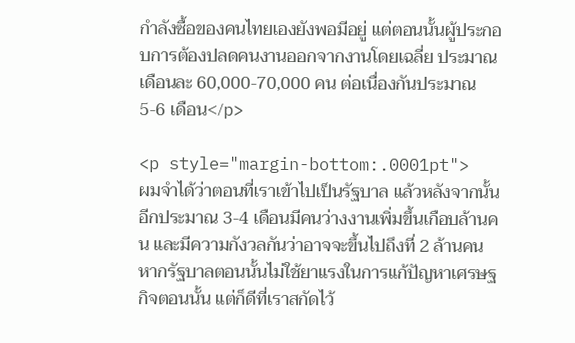กำลังซื้อของคนไทยเองยังพอมีอยู่ แต่ตอนนั้นผู้ประกอบการต้องปลดคนงานออกจากงานโดยเฉลี่ย ประมาณเดือนละ 60,000-70,000 คน ต่อเนื่องกันประมาณ 5-6 เดือน</p>

<p style="margin-bottom:.0001pt">                ผมจำได้ว่าตอนที่เราเข้าไปเป็นรัฐบาล แล้วหลังจากนั้นอีกประมาณ 3-4 เดือนมีคนว่างงานเพิ่มขึ้นเกือบล้านคน และมีความกังวลกันว่าอาจจะขึ้นไปถึงที่ 2 ล้านคน หากรัฐบาลตอนนั้นไม่ใช้ยาแรงในการแก้ปัญหาเศรษฐกิจตอนนั้น แต่ก็ดีที่เราสกัดไว้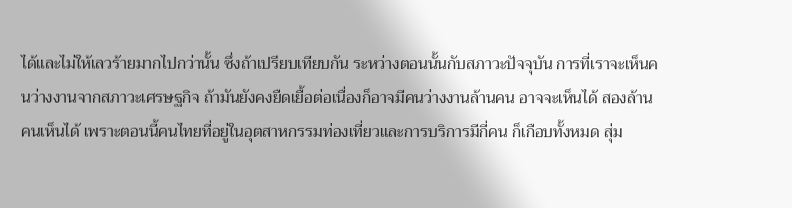ได้และไม่ให้เลวร้ายมากไปกว่านั้น ซึ่งถ้าเปรียบเทียบกัน ระหว่างตอนนั้นกับสภาวะปัจจุบัน การที่เราจะเห็นคนว่างงานจากสภาวะเศรษฐกิจ ถ้ามันยังคงยืดเยื้อต่อเนื่องก็อาจมีคนว่างงานล้านคน อาจจะเห็นได้ สองล้านคนเห็นได้ เพราะตอนนี้คนไทยที่อยู่ในอุตสาหกรรมท่องเที่ยวและการบริการมีกี่คน ก็เกือบทั้งหมด สุ่ม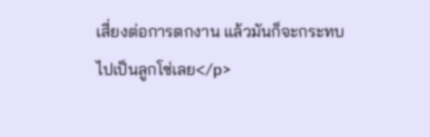เสี่ยงต่อการตกงาน แล้วมันก็จะกระทบไปเป็นลูกโซ่เลย</p>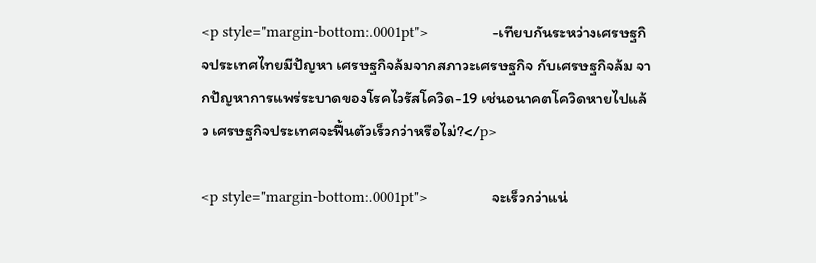<p style="margin-bottom:.0001pt">                -เทียบกันระหว่างเศรษฐกิจประเทศไทยมีปัญหา เศรษฐกิจล้มจากสภาวะเศรษฐกิจ กับเศรษฐกิจล้ม จากปัญหาการแพร่ระบาดของโรคไวรัสโควิด-19 เช่นอนาคตโควิดหายไปแล้ว เศรษฐกิจประเทศจะฟื้นตัวเร็วกว่าหรือไม่?</p>

<p style="margin-bottom:.0001pt">                จะเร็วกว่าแน่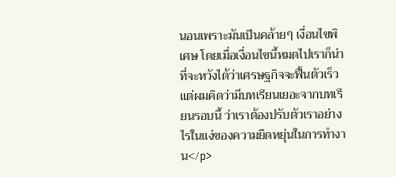นอนเพราะมันเป็นคล้ายๆ เงื่อนไขพิเศษ โดยเมื่อเงื่อนไขนี้หมดไปเราก็น่าที่จะหวังได้ว่าเศรษฐกิจจะฟื้นตัวเร็ว แต่ผมคิดว่ามีบทเรียนเยอะจากบทเรียนรอบนี้ ว่าเราต้องปรับตัวเราอย่างไรในแง่ของความยืดหยุ่นในการทำงาน</p>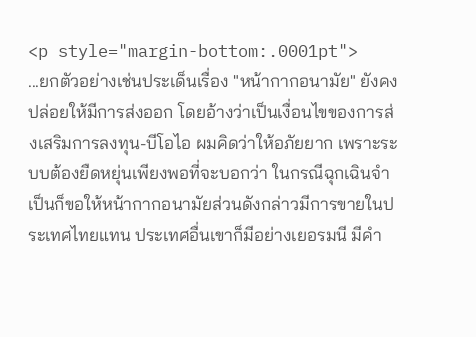<p style="margin-bottom:.0001pt">                ...ยกตัวอย่างเช่นประเด็นเรื่อง "หน้ากากอนามัย" ยังคงปล่อยให้มีการส่งออก โดยอ้างว่าเป็นเงื่อนไขของการส่งเสริมการลงทุน-บีโอไอ ผมคิดว่าให้อภัยยาก เพราะระบบต้องยืดหยุ่นเพียงพอที่จะบอกว่า ในกรณีฉุกเฉินจำเป็นก็ขอให้หน้ากากอนามัยส่วนดังกล่าวมีการขายในประเทศไทยแทน ประเทศอื่นเขาก็มีอย่างเยอรมนี มีคำ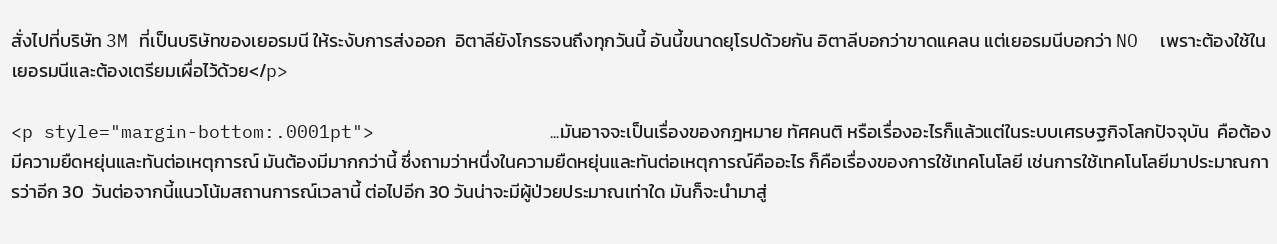สั่งไปที่บริษัท 3M ที่เป็นบริษัทของเยอรมนี ให้ระงับการส่งออก  อิตาลียังโกรธจนถึงทุกวันนี้ อันนี้ขนาดยุโรปด้วยกัน อิตาลีบอกว่าขาดแคลน แต่เยอรมนีบอกว่า NO  เพราะต้องใช้ในเยอรมนีและต้องเตรียมเผื่อไว้ด้วย</p>

<p style="margin-bottom:.0001pt">                ...มันอาจจะเป็นเรื่องของกฎหมาย ทัศคนติ หรือเรื่องอะไรก็แล้วแต่ในระบบเศรษฐกิจโลกปัจจุบัน  คือต้องมีความยืดหยุ่นและทันต่อเหตุการณ์ มันต้องมีมากกว่านี้ ซึ่งถามว่าหนึ่งในความยืดหยุ่นและทันต่อเหตุการณ์คืออะไร ก็คือเรื่องของการใช้เทคโนโลยี เช่นการใช้เทคโนโลยีมาประมาณการว่าอีก 30  วันต่อจากนี้แนวโน้มสถานการณ์เวลานี้ ต่อไปอีก 30 วันน่าจะมีผู้ป่วยประมาณเท่าใด มันก็จะนำมาสู่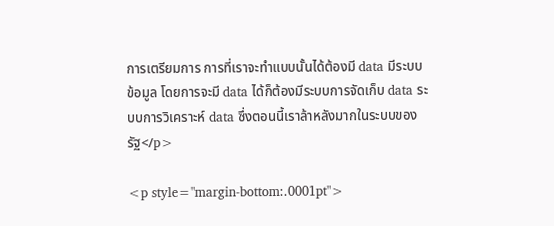การเตรียมการ การที่เราจะทำแบบนั้นได้ต้องมี data มีระบบข้อมูล โดยการจะมี data ได้ก็ต้องมีระบบการจัดเก็บ data ระบบการวิเคราะห์ data ซึ่งตอนนี้เราล้าหลังมากในระบบของรัฐ</p>

<p style="margin-bottom:.0001pt">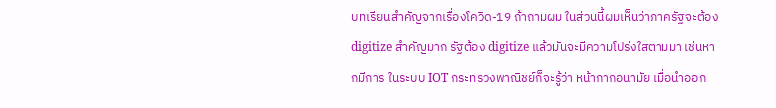บทเรียนสำคัญจากเรื่องโควิด-19 ถ้าถามผม ในส่วนนี้ผมเห็นว่าภาครัฐจะต้อง digitize สำคัญมาก รัฐต้อง digitize แล้วมันจะมีความโปร่งใสตามมา เช่นหากมีการ ในระบบ IOT กระทรวงพาณิชย์ก็จะรู้ว่า หน้ากากอนามัย เมื่อนำออก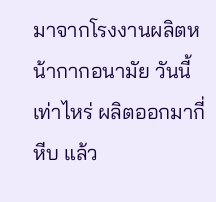มาจากโรงงานผลิตหน้ากากอนามัย วันนี้เท่าไหร่ ผลิตออกมากี่หีบ แล้ว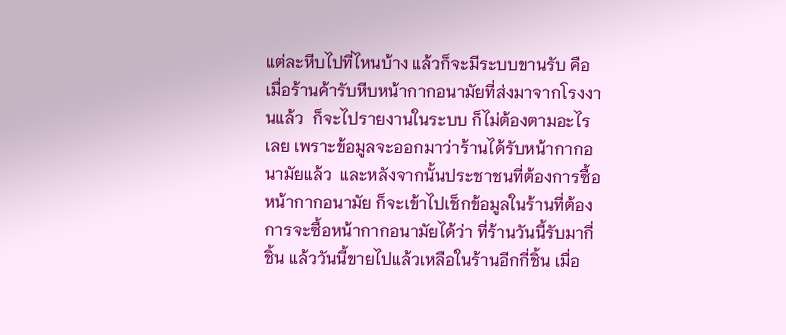แต่ละหีบไปที่ไหนบ้าง แล้วก็จะมีระบบขานรับ คือเมื่อร้านค้ารับหีบหน้ากากอนามัยที่ส่งมาจากโรงงานแล้ว  ก็จะไปรายงานในระบบ ก็ไม่ต้องตามอะไรเลย เพราะข้อมูลจะออกมาว่าร้านได้รับหน้ากากอนามัยแล้ว  และหลังจากนั้นประชาชนที่ต้องการซื้อหน้ากากอนามัย ก็จะเข้าไปเช็กข้อมูลในร้านที่ต้องการจะซื้อหน้ากากอนามัยได้ว่า ที่ร้านวันนี้รับมากี่ชิ้น แล้ววันนี้ขายไปแล้วเหลือในร้านอีกกี่ชิ้น เมื่อ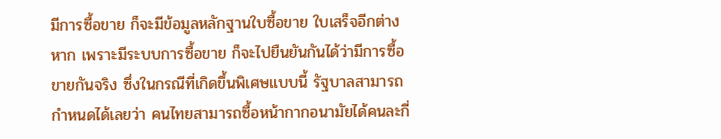มีการซื้อขาย ก็จะมีข้อมูลหลักฐานใบซื้อขาย ใบเสร็จอีกต่างหาก เพราะมีระบบการซื้อขาย ก็จะไปยืนยันกันได้ว่ามีการซื้อขายกันจริง ซึ่งในกรณีที่เกิดขึ้นพิเศษแบบนี้ รัฐบาลสามารถกำหนดได้เลยว่า คนไทยสามารถซื้อหน้ากากอนามัยได้คนละกี่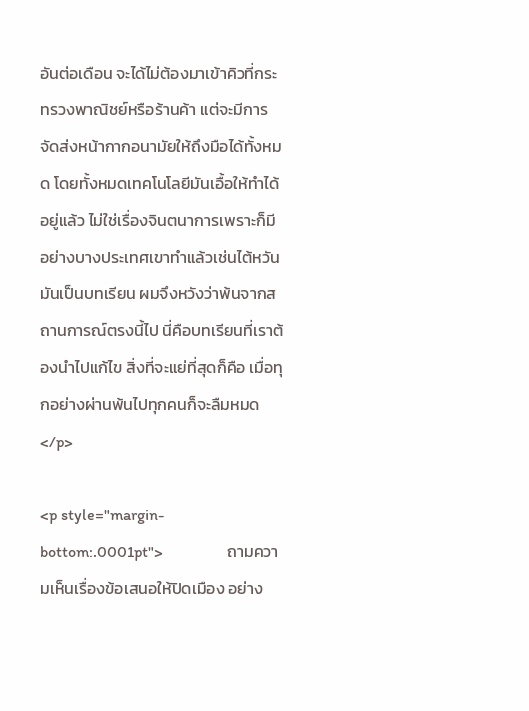อันต่อเดือน จะได้ไม่ต้องมาเข้าคิวที่กระทรวงพาณิชย์หรือร้านค้า แต่จะมีการจัดส่งหน้ากากอนามัยให้ถึงมือได้ทั้งหมด โดยทั้งหมดเทคโนโลยีมันเอื้อให้ทำได้อยู่แล้ว ไม่ใช่เรื่องจินตนาการเพราะก็มีอย่างบางประเทศเขาทำแล้วเช่นไต้หวัน มันเป็นบทเรียน ผมจึงหวังว่าพ้นจากสถานการณ์ตรงนี้ไป นี่คือบทเรียนที่เราต้องนำไปแก้ไข สิ่งที่จะแย่ที่สุดก็คือ เมื่อทุกอย่างผ่านพ้นไปทุกคนก็จะลืมหมด</p>

<p style="margin-bottom:.0001pt">                ถามความเห็นเรื่องข้อเสนอให้ปิดเมือง อย่าง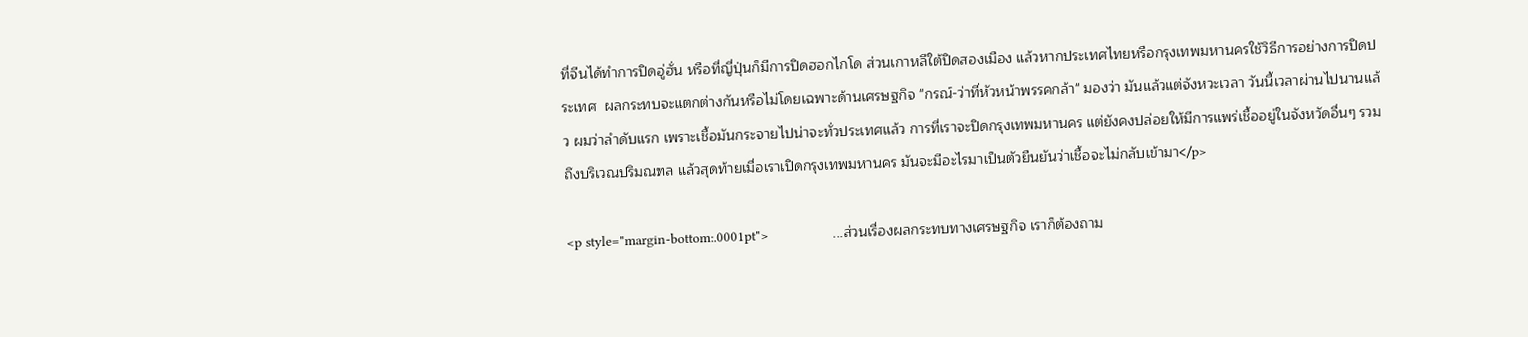ที่จีนได้ทำการปิดอู่ฮั่น หรือที่ญี่ปุ่นก็มีการปิดฮอกไกโด ส่วนเกาหลีใต้ปิดสองเมือง แล้วหากประเทศไทยหรือกรุงเทพมหานครใช้วิธีการอย่างการปิดประเทศ  ผลกระทบจะแตกต่างกันหรือไม่โดยเฉพาะด้านเศรษฐกิจ "กรณ์-ว่าที่หัวหน้าพรรคกล้า" มองว่า มันแล้วแต่จังหวะเวลา วันนี้เวลาผ่านไปนานแล้ว ผมว่าลำดับแรก เพราะเชื้อมันกระจายไปน่าจะทั่วประเทศแล้ว การที่เราจะปิดกรุงเทพมหานคร แต่ยังคงปล่อยให้มีการแพร่เชื้ออยู่ในจังหวัดอื่นๆ รวมถึงบริเวณปริมณฑล แล้วสุดท้ายเมื่อเราเปิดกรุงเทพมหานคร มันจะมีอะไรมาเป็นตัวยืนยันว่าเชื้อจะไม่กลับเข้ามา</p>

<p style="margin-bottom:.0001pt">                ...ส่วนเรื่องผลกระทบทางเศรษฐกิจ เราก็ต้องถาม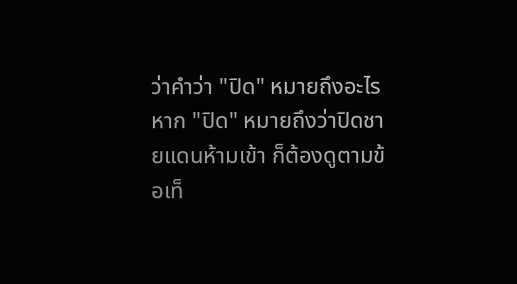ว่าคำว่า "ปิด" หมายถึงอะไร หาก "ปิด" หมายถึงว่าปิดชายแดนห้ามเข้า ก็ต้องดูตามข้อเท็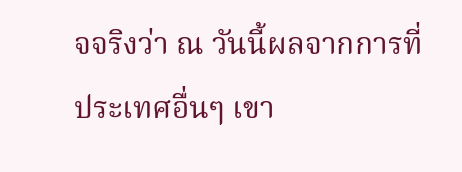จจริงว่า ณ วันนี้ผลจากการที่ประเทศอื่นๆ เขา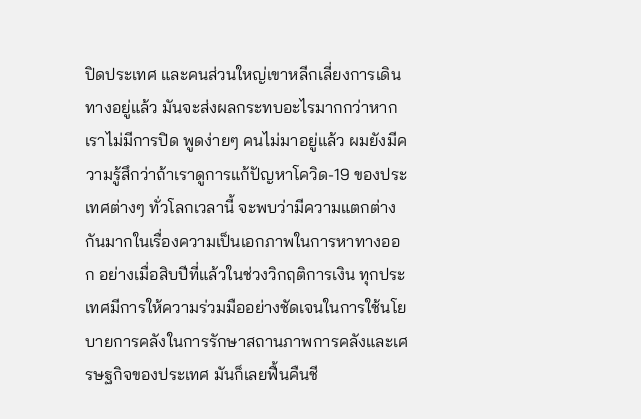ปิดประเทศ และคนส่วนใหญ่เขาหลีกเลี่ยงการเดินทางอยู่แล้ว มันจะส่งผลกระทบอะไรมากกว่าหากเราไม่มีการปิด พูดง่ายๆ คนไม่มาอยู่แล้ว ผมยังมีความรู้สึกว่าถ้าเราดูการแก้ปัญหาโควิด-19 ของประเทศต่างๆ ทั่วโลกเวลานี้ จะพบว่ามีความแตกต่างกันมากในเรื่องความเป็นเอกภาพในการหาทางออก อย่างเมื่อสิบปีที่แล้วในช่วงวิกฤติการเงิน ทุกประเทศมีการให้ความร่วมมืออย่างชัดเจนในการใช้นโยบายการคลังในการรักษาสถานภาพการคลังและเศรษฐกิจของประเทศ มันก็เลยฟื้นคืนชี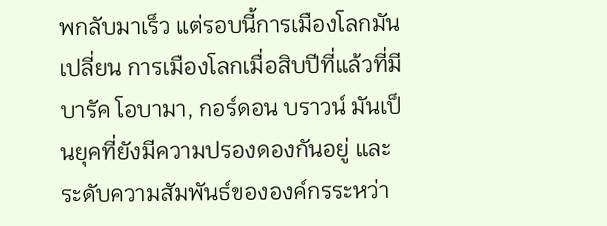พกลับมาเร็ว แต่รอบนี้การเมืองโลกมันเปลี่ยน การเมืองโลกเมื่อสิบปีที่แล้วที่มีบารัค โอบามา, กอร์ดอน บราวน์ มันเป็นยุคที่ยังมีความปรองดองกันอยู่ และระดับความสัมพันธ์ขององค์กรระหว่า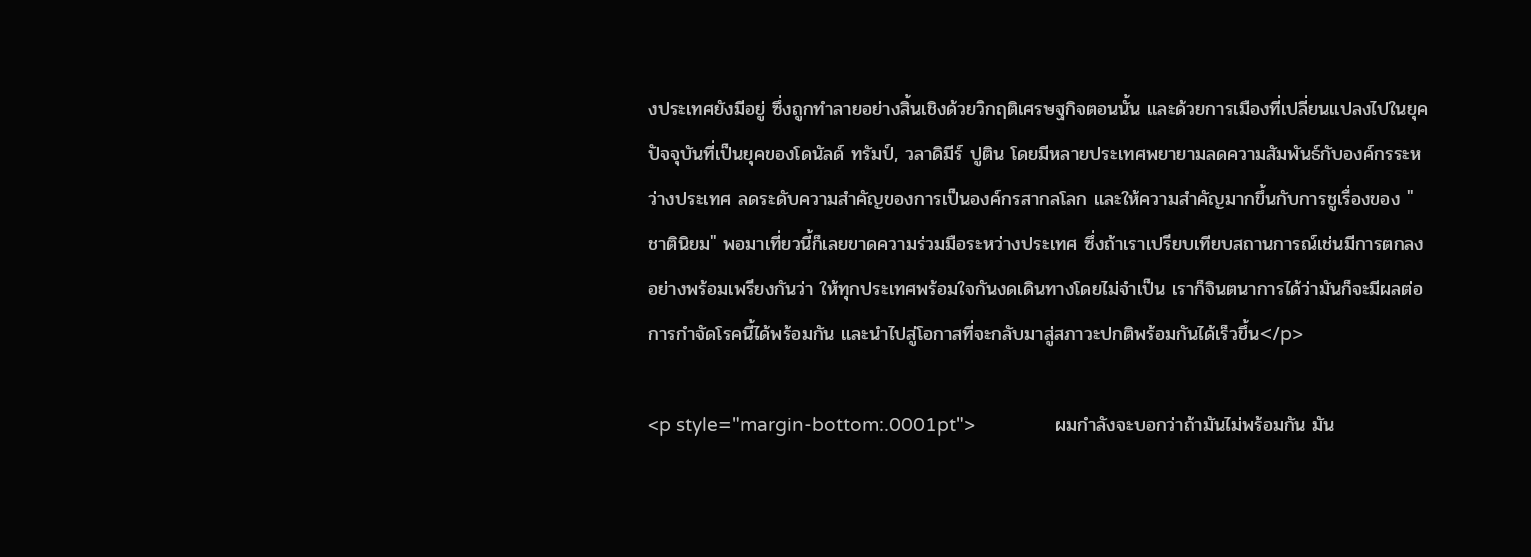งประเทศยังมีอยู่ ซึ่งถูกทำลายอย่างสิ้นเชิงด้วยวิกฤติเศรษฐกิจตอนนั้น และด้วยการเมืองที่เปลี่ยนแปลงไปในยุคปัจจุบันที่เป็นยุคของโดนัลด์ ทรัมป์, วลาดิมีร์ ปูติน โดยมีหลายประเทศพยายามลดความสัมพันธ์กับองค์กรระหว่างประเทศ ลดระดับความสำคัญของการเป็นองค์กรสากลโลก และให้ความสำคัญมากขึ้นกับการชูเรื่องของ "ชาตินิยม" พอมาเที่ยวนี้ก็เลยขาดความร่วมมือระหว่างประเทศ ซึ่งถ้าเราเปรียบเทียบสถานการณ์เช่นมีการตกลงอย่างพร้อมเพรียงกันว่า ให้ทุกประเทศพร้อมใจกันงดเดินทางโดยไม่จำเป็น เราก็จินตนาการได้ว่ามันก็จะมีผลต่อการกำจัดโรคนี้ได้พร้อมกัน และนำไปสู่โอกาสที่จะกลับมาสู่สภาวะปกติพร้อมกันได้เร็วขึ้น</p>

<p style="margin-bottom:.0001pt">                ผมกำลังจะบอกว่าถ้ามันไม่พร้อมกัน มัน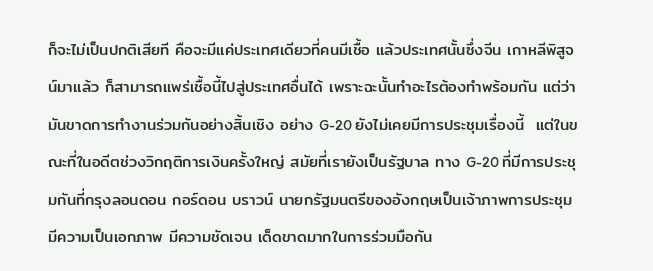ก็จะไม่เป็นปกติเสียที คือจะมีแค่ประเทศเดียวที่คนมีเชื้อ แล้วประเทศนั้นซึ่งจีน เกาหลีพิสูจน์มาแล้ว ก็สามารถแพร่เชื้อนี้ไปสู่ประเทศอื่นได้ เพราะฉะนั้นทำอะไรต้องทำพร้อมกัน แต่ว่ามันขาดการทำงานร่วมกันอย่างสิ้นเชิง อย่าง G-20 ยังไม่เคยมีการประชุมเรื่องนี้  แต่ในขณะที่ในอดีตช่วงวิกฤติการเงินครั้งใหญ่ สมัยที่เรายังเป็นรัฐบาล ทาง G-20 ที่มีการประชุมกันที่กรุงลอนดอน กอร์ดอน บราวน์ นายกรัฐมนตรีของอังกฤษเป็นเจ้าภาพการประชุม มีความเป็นเอกภาพ มีความชัดเจน เด็ดขาดมากในการร่วมมือกัน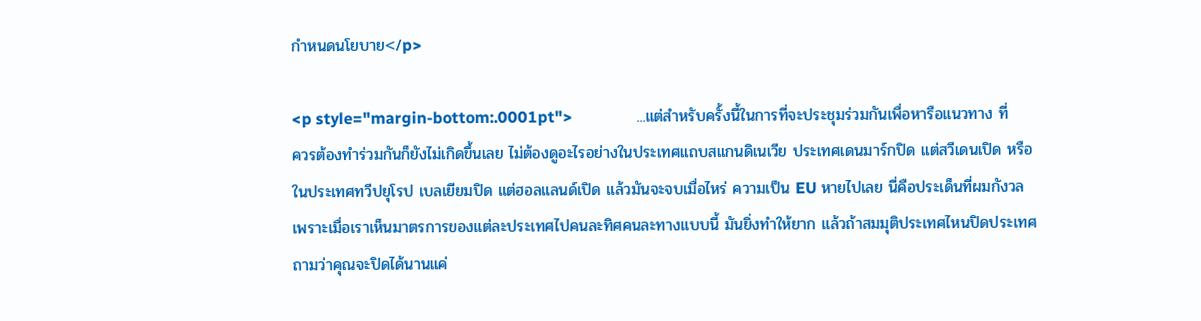กำหนดนโยบาย</p>

<p style="margin-bottom:.0001pt">                ...แต่สำหรับครั้งนี้ในการที่จะประชุมร่วมกันเพื่อหารือแนวทาง ที่ควรต้องทำร่วมกันก็ยังไม่เกิดขึ้นเลย ไม่ต้องดูอะไรอย่างในประเทศแถบสแกนดิเนเวีย ประเทศเดนมาร์กปิด แต่สวีเดนเปิด หรือในประเทศทวีปยุโรป เบลเยียมปิด แต่ฮอลแลนด์เปิด แล้วมันจะจบเมื่อไหร่ ความเป็น EU หายไปเลย นี่คือประเด็นที่ผมกังวล เพราะเมื่อเราเห็นมาตรการของแต่ละประเทศไปคนละทิศคนละทางแบบนี้ มันยิ่งทำให้ยาก แล้วถ้าสมมุติประเทศไหนปิดประเทศ ถามว่าคุณจะปิดได้นานแค่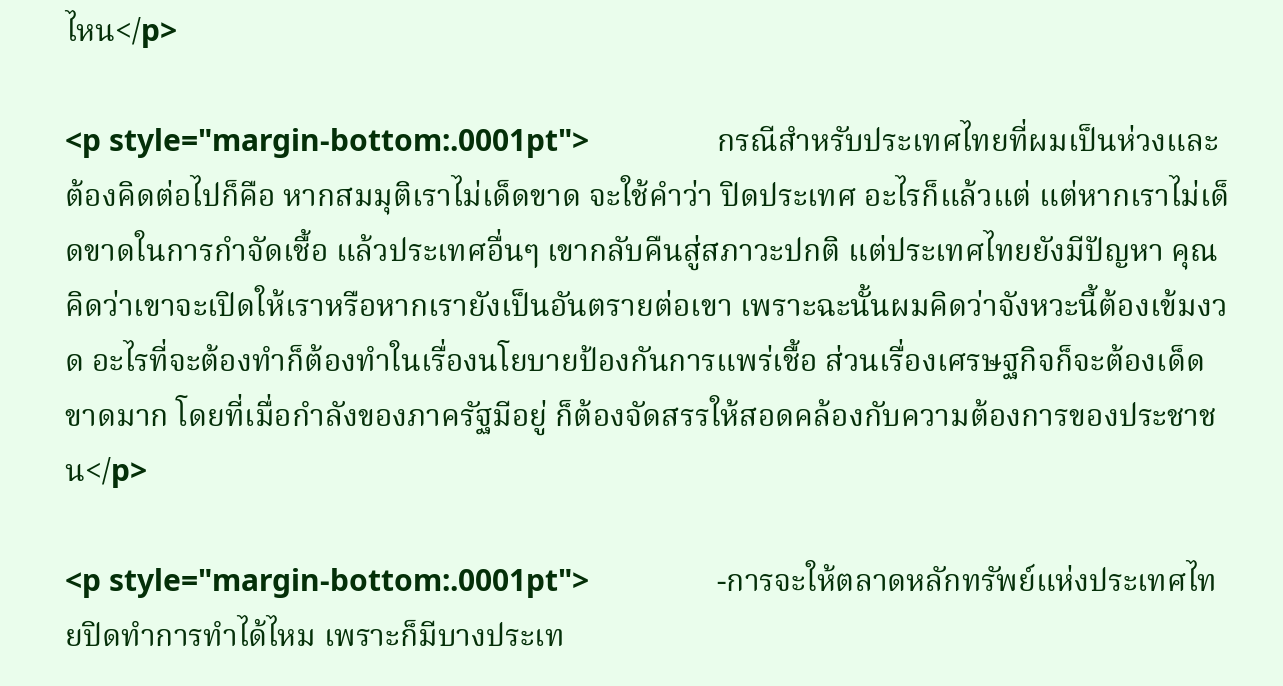ไหน</p>

<p style="margin-bottom:.0001pt">                กรณีสำหรับประเทศไทยที่ผมเป็นห่วงและต้องคิดต่อไปก็คือ หากสมมุติเราไม่เด็ดขาด จะใช้คำว่า ปิดประเทศ อะไรก็แล้วแต่ แต่หากเราไม่เด็ดขาดในการกำจัดเชื้อ แล้วประเทศอื่นๆ เขากลับคืนสู่สภาวะปกติ แต่ประเทศไทยยังมีปัญหา คุณคิดว่าเขาจะเปิดให้เราหรือหากเรายังเป็นอันตรายต่อเขา เพราะฉะนั้นผมคิดว่าจังหวะนี้ต้องเข้มงวด อะไรที่จะต้องทำก็ต้องทำในเรื่องนโยบายป้องกันการแพร่เชื้อ ส่วนเรื่องเศรษฐกิจก็จะต้องเด็ดขาดมาก โดยที่เมื่อกำลังของภาครัฐมีอยู่ ก็ต้องจัดสรรให้สอดคล้องกับความต้องการของประชาชน</p>

<p style="margin-bottom:.0001pt">                -การจะให้ตลาดหลักทรัพย์แห่งประเทศไทยปิดทำการทำได้ไหม เพราะก็มีบางประเท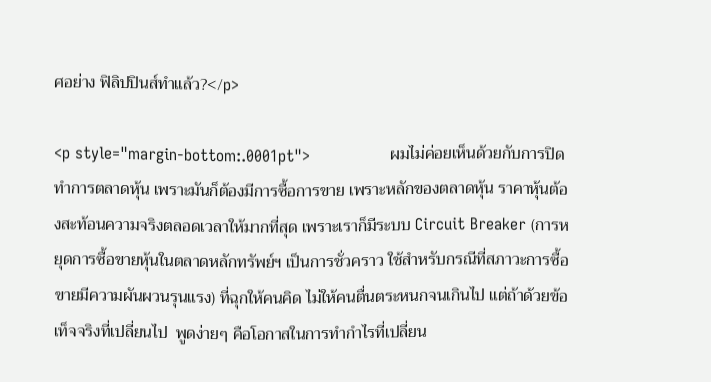ศอย่าง ฟิลิปปินส์ทำแล้ว?</p>

<p style="margin-bottom:.0001pt">                ผมไม่ค่อยเห็นด้วยกับการปิดทำการตลาดหุ้น เพราะมันก็ต้องมีการซื้อการขาย เพราะหลักของตลาดหุ้น ราคาหุ้นต้องสะท้อนความจริงตลอดเวลาให้มากที่สุด เพราะเราก็มีระบบ Circuit Breaker (การหยุดการซื้อขายหุ้นในตลาดหลักทรัพย์ฯ เป็นการชั่วคราว ใช้สำหรับกรณีที่สภาวะการซื้อขายมีความผันผวนรุนแรง) ที่ฉุกให้คนคิด ไม่ให้คนตื่นตระหนกจนเกินไป แต่ถ้าด้วยข้อเท็จจริงที่เปลี่ยนไป  พูดง่ายๆ คือโอกาสในการทำกำไรที่เปลี่ยน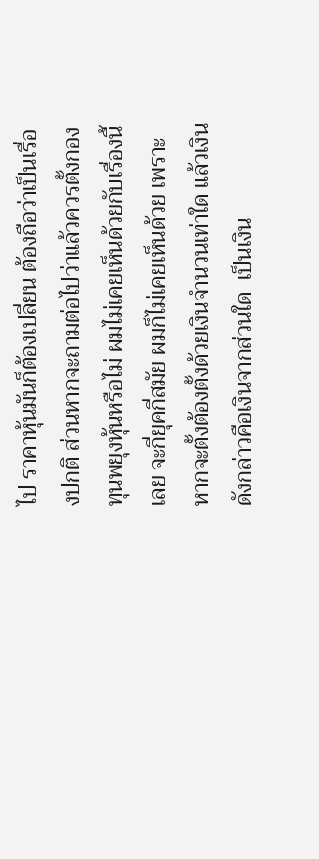ไป ราคาหุ้นมันก็ต้องเปลี่ยน ต้องถือว่าเป็นเรื่องปกติ ส่วนหากจะถามต่อไปว่าแล้วควรตั้งกองทุนพยุงหุ้นหรือไม่ ผมไม่เคยเห็นด้วยกับเรื่องนี้เลย จะกี่ยุคกี่สมัย ผมก็ไม่เคยเห็นด้วย เพราะหากจะตั้งต้องตั้งด้วยเงินจำนวนเท่าใด แล้วเงินดังกล่าวคือเงินจากส่วนใด  เป็นเงิน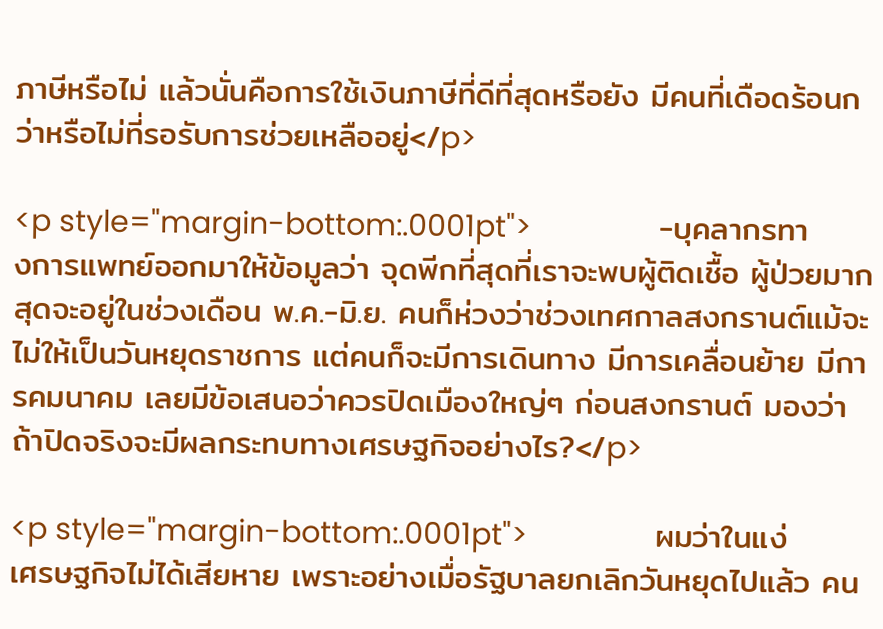ภาษีหรือไม่ แล้วนั่นคือการใช้เงินภาษีที่ดีที่สุดหรือยัง มีคนที่เดือดร้อนกว่าหรือไม่ที่รอรับการช่วยเหลืออยู่</p>

<p style="margin-bottom:.0001pt">                -บุคลากรทางการแพทย์ออกมาให้ข้อมูลว่า จุดพีกที่สุดที่เราจะพบผู้ติดเชื้อ ผู้ป่วยมากสุดจะอยู่ในช่วงเดือน พ.ค.-มิ.ย. คนก็ห่วงว่าช่วงเทศกาลสงกรานต์แม้จะไม่ให้เป็นวันหยุดราชการ แต่คนก็จะมีการเดินทาง มีการเคลื่อนย้าย มีการคมนาคม เลยมีข้อเสนอว่าควรปิดเมืองใหญ่ๆ ก่อนสงกรานต์ มองว่า ถ้าปิดจริงจะมีผลกระทบทางเศรษฐกิจอย่างไร?</p>

<p style="margin-bottom:.0001pt">                ผมว่าในแง่เศรษฐกิจไม่ได้เสียหาย เพราะอย่างเมื่อรัฐบาลยกเลิกวันหยุดไปแล้ว คน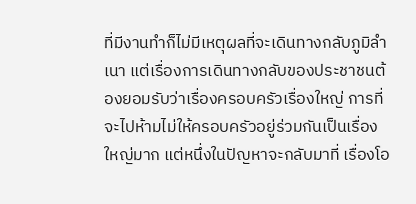ที่มีงานทำก็ไม่มีเหตุผลที่จะเดินทางกลับภูมิลำเนา แต่เรื่องการเดินทางกลับของประชาชนต้องยอมรับว่าเรื่องครอบครัวเรื่องใหญ่ การที่จะไปห้ามไม่ให้ครอบครัวอยู่ร่วมกันเป็นเรื่องใหญ่มาก แต่หนึ่งในปัญหาจะกลับมาที่ เรื่องโอ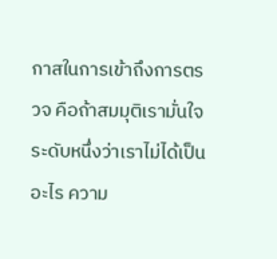กาสในการเข้าถึงการตรวจ คือถ้าสมมุติเรามั่นใจระดับหนึ่งว่าเราไม่ได้เป็นอะไร ความ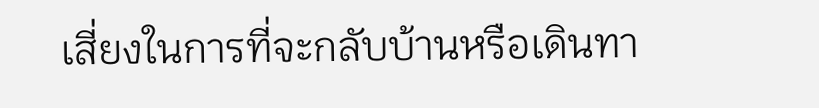เสี่ยงในการที่จะกลับบ้านหรือเดินทา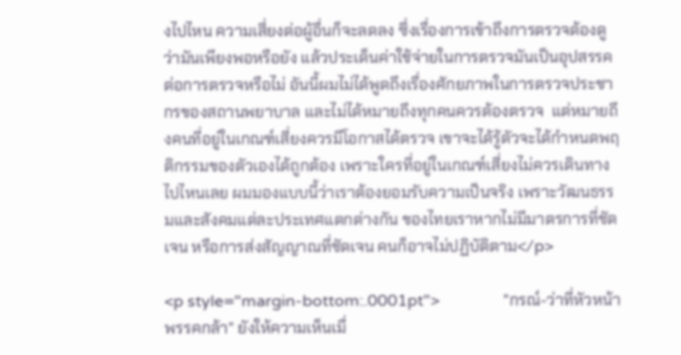งไปไหน ความเสี่ยงต่อผู้อื่นก็จะลดลง ซึ่งเรื่องการเข้าถึงการตรวจต้องดูว่ามันเพียงพอหรือยัง แล้วประเด็นค่าใช้จ่ายในการตรวจมันเป็นอุปสรรคต่อการตรวจหรือไม่ อันนี้ผมไม่ได้พูดถึงเรื่องศักยภาพในการตรวจประชากรของสถานพยาบาล และไม่ได้หมายถึงทุกคนควรต้องตรวจ  แต่หมายถึงคนที่อยู่ในเกณฑ์เสี่ยงควรมีโอกาสได้ตรวจ เขาจะได้รู้ตัวจะได้กำหนดพฤติกรรมของตัวเองได้ถูกต้อง เพราะใครที่อยู่ในเกณฑ์เสี่ยงไม่ควรเดินทางไปไหนเลย ผมมองแบบนี้ว่าเราต้องยอมรับความเป็นจริง เพราะวัฒนธรรมและสังคมแต่ละประเทศแตกต่างกัน ของไทยเราหากไม่มีมาตรการที่ชัดเจน หรือการส่งสัญญาณที่ชัดเจน คนก็อาจไม่ปฏิบัติตาม</p>

<p style="margin-bottom:.0001pt">                "กรณ์-ว่าที่หัวหน้าพรรคกล้า" ยังให้ความเห็นเมื่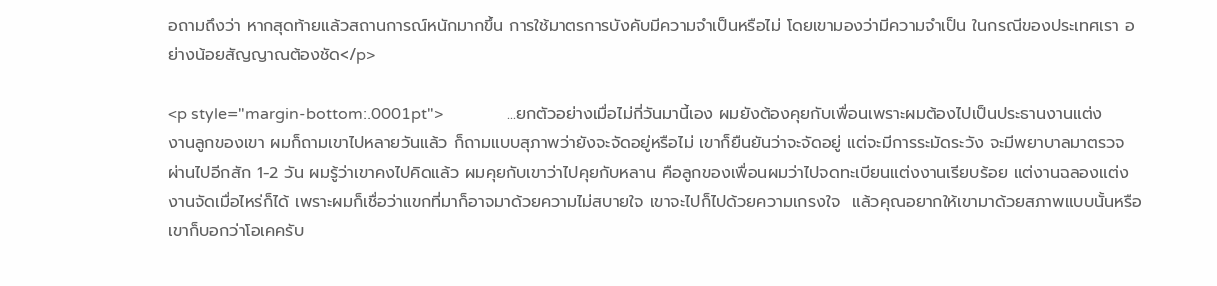อถามถึงว่า หากสุดท้ายแล้วสถานการณ์หนักมากขึ้น การใช้มาตรการบังคับมีความจำเป็นหรือไม่ โดยเขามองว่ามีความจำเป็น ในกรณีของประเทศเรา อย่างน้อยสัญญาณต้องชัด</p>

<p style="margin-bottom:.0001pt">                ...ยกตัวอย่างเมื่อไม่กี่วันมานี้เอง ผมยังต้องคุยกับเพื่อนเพราะผมต้องไปเป็นประธานงานแต่งงานลูกของเขา ผมก็ถามเขาไปหลายวันแล้ว ก็ถามแบบสุภาพว่ายังจะจัดอยู่หรือไม่ เขาก็ยืนยันว่าจะจัดอยู่ แต่จะมีการระมัดระวัง จะมีพยาบาลมาตรวจ ผ่านไปอีกสัก 1-2 วัน ผมรู้ว่าเขาคงไปคิดแล้ว ผมคุยกับเขาว่าไปคุยกับหลาน คือลูกของเพื่อนผมว่าไปจดทะเบียนแต่งงานเรียบร้อย แต่งานฉลองแต่งงานจัดเมื่อไหร่ก็ได้ เพราะผมก็เชื่อว่าแขกที่มาก็อาจมาด้วยความไม่สบายใจ เขาจะไปก็ไปด้วยความเกรงใจ  แล้วคุณอยากให้เขามาด้วยสภาพแบบนั้นหรือ เขาก็บอกว่าโอเคครับ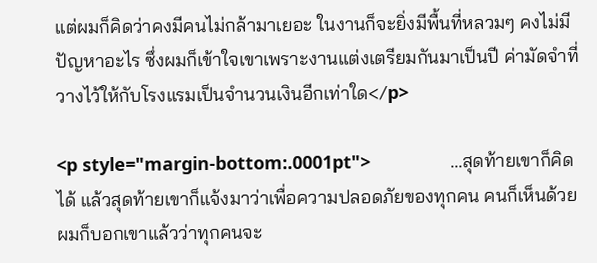แต่ผมก็คิดว่าคงมีคนไม่กล้ามาเยอะ ในงานก็จะยิ่งมีพื้นที่หลวมๆ คงไม่มีปัญหาอะไร ซึ่งผมก็เข้าใจเขาเพราะงานแต่งเตรียมกันมาเป็นปี ค่ามัดจำที่วางไว้ให้กับโรงแรมเป็นจำนวนเงินอีกเท่าใด</p>

<p style="margin-bottom:.0001pt">                ...สุดท้ายเขาก็คิดได้ แล้วสุดท้ายเขาก็แจ้งมาว่าเพื่อความปลอดภัยของทุกคน คนก็เห็นด้วย ผมก็บอกเขาแล้วว่าทุกคนจะ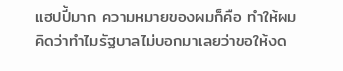แฮปปี้มาก ความหมายของผมก็คือ ทำให้ผมคิดว่าทำไมรัฐบาลไม่บอกมาเลยว่าขอให้งด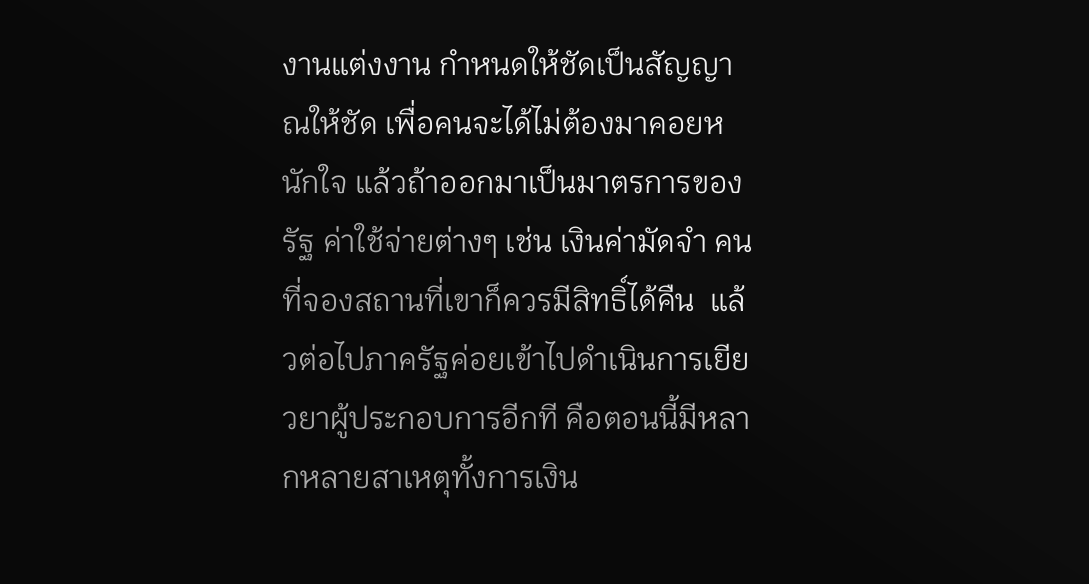งานแต่งงาน กำหนดให้ชัดเป็นสัญญาณให้ชัด เพื่อคนจะได้ไม่ต้องมาคอยหนักใจ แล้วถ้าออกมาเป็นมาตรการของรัฐ ค่าใช้จ่ายต่างๆ เช่น เงินค่ามัดจำ คนที่จองสถานที่เขาก็ควรมีสิทธิ์ได้คืน  แล้วต่อไปภาครัฐค่อยเข้าไปดำเนินการเยียวยาผู้ประกอบการอีกที คือตอนนี้มีหลากหลายสาเหตุทั้งการเงิน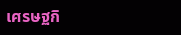เศรษฐกิ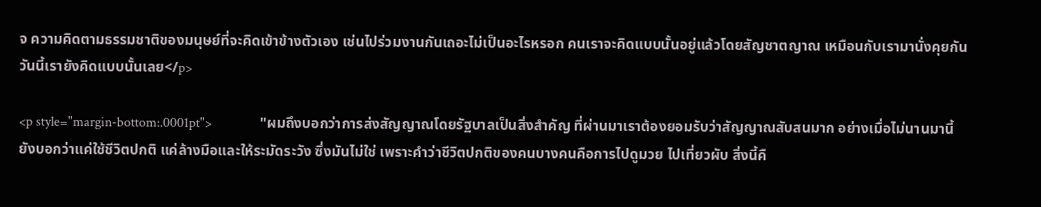จ ความคิดตามธรรมชาติของมนุษย์ที่จะคิดเข้าข้างตัวเอง เช่นไปร่วมงานกันเถอะไม่เป็นอะไรหรอก คนเราจะคิดแบบนั้นอยู่แล้วโดยสัญชาตญาณ เหมือนกับเรามานั่งคุยกันวันนี้เรายังคิดแบบนั้นเลย</p>

<p style="margin-bottom:.0001pt">                "ผมถึงบอกว่าการส่งสัญญาณโดยรัฐบาลเป็นสิ่งสำคัญ ที่ผ่านมาเราต้องยอมรับว่าสัญญาณสับสนมาก อย่างเมื่อไม่นานมานี้ยังบอกว่าแค่ใช้ชีวิตปกติ แค่ล้างมือและให้ระมัดระวัง ซึ่งมันไม่ใช่ เพราะคำว่าชีวิตปกติของคนบางคนคือการไปดูมวย ไปเที่ยวผับ สิ่งนี้คื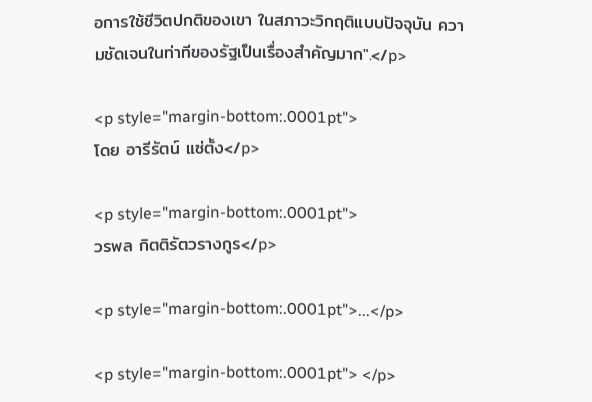อการใช้ชีวิตปกติของเขา ในสภาวะวิกฤติแบบปัจจุบัน ความชัดเจนในท่าทีของรัฐเป็นเรื่องสำคัญมาก".</p>

<p style="margin-bottom:.0001pt">                      โดย อารีรัตน์ แซ่ตั้ง</p>

<p style="margin-bottom:.0001pt">                     วรพล กิตติรัตวรางกูร</p>

<p style="margin-bottom:.0001pt">...</p>

<p style="margin-bottom:.0001pt"> </p>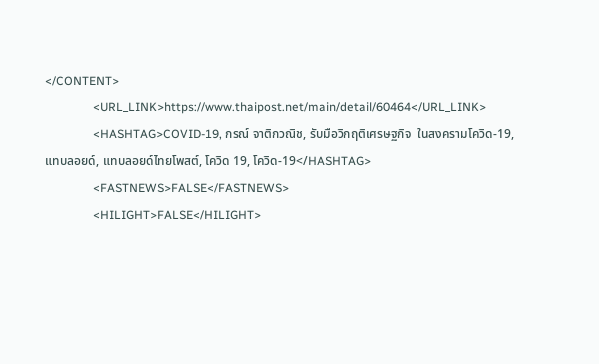</CONTENT>
                <URL_LINK>https://www.thaipost.net/main/detail/60464</URL_LINK>
                <HASHTAG>COVID-19, กรณ์ จาติกวณิช, รับมือวิกฤติเศรษฐกิจ  ในสงครามโควิด-19, แทบลอยด์, แทบลอยด์ไทยโพสต์, โควิด 19, โควิด-19</HASHTAG>
                <FASTNEWS>FALSE</FASTNEWS>
                <HILIGHT>FALSE</HILIGHT>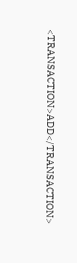<TRANSACTION>ADD</TRANSACTION>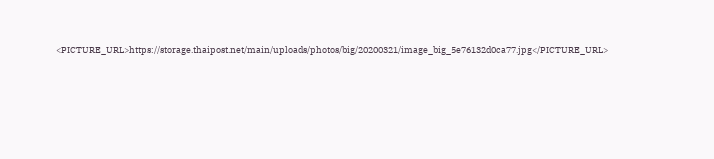<PICTURE_URL>https://storage.thaipost.net/main/uploads/photos/big/20200321/image_big_5e76132d0ca77.jpg</PICTURE_URL>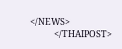</NEWS>
            </THAIPOST>